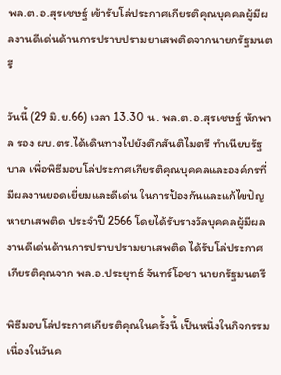พล.ต.อ.สุรเชษฐ์ เข้ารับโล่ประกาศเกียรติคุณบุคคลผู้มีผลงานดีเด่นด้านการปราบปรามยาเสพติดจากนายกรัฐมนตรี

วันนี้ (29 มิ.ย.66) เวลา 13.30 น. พล.ต.อ.สุรเชษฐ์ หักพาล รอง ผบ.ตร.ได้เดินทางไปยังตึกสันติไมตรี ทำเนียบรัฐบาล เพื่อพิธีมอบโล่ประกาศเกียรติคุณบุคคลและองค์กรที่มีผลงานยอดเยี่ยมและดีเด่น ในการป้องกันและแก้ไขปัญหายาเสพติด ประจำปี 2566 โดยได้รับรางวัลบุคคลผู้มีผลงานดีเด่นด้านการปราบปรามยาเสพติด ได้รับโล่ประกาศเกียรติคุณจาก พล.อ.ประยุทธ์ จันทร์โอชา นายกรัฐมนตรี

พิธีมอบโล่ประกาศเกียรติคุณในครั้งนี้ เป็นหนึ่งในกิจกรรมเนื่องในวันค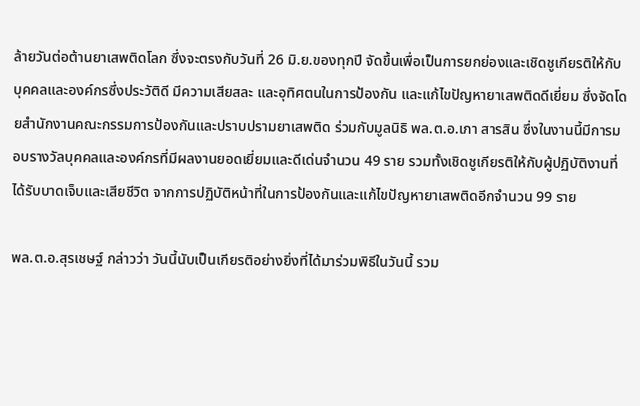ล้ายวันต่อต้านยาเสพติดโลก ซึ่งจะตรงกับวันที่ 26 มิ.ย.ของทุกปี จัดขึ้นเพื่อเป็นการยกย่องและเชิดชูเกียรติให้กับบุคคลและองค์กรซึ่งประวัติดี มีความเสียสละ และอุทิศตนในการป้องกัน และแก้ไขปัญหายาเสพติดดีเยี่ยม ซึ่งจัดโดยสำนักงานคณะกรรมการป้องกันและปราบปรามยาเสพติด ร่วมกับมูลนิธิ พล.ต.อ.เภา สารสิน ซึ่งในงานนี้มีการมอบรางวัลบุคคลและองค์กรที่มีผลงานยอดเยี่ยมและดีเด่นจำนวน 49 ราย รวมทั้งเชิดชูเกียรติให้กับผู้ปฏิบัติงานที่ได้รับบาดเจ็บและเสียชีวิต จากการปฏิบัติหน้าที่ในการป้องกันและแก้ไขปัญหายาเสพติดอีกจำนวน 99 ราย

พล.ต.อ.สุรเชษฐ์ กล่าวว่า วันนี้นับเป็นเกียรติอย่างยิ่งที่ได้มาร่วมพิธีในวันนี้ รวม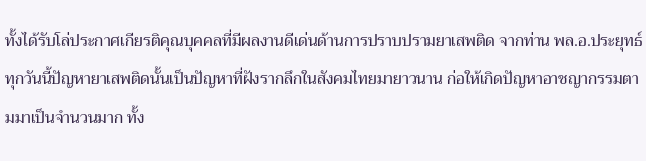ทั้งได้รับโล่ประกาศเกียรติคุณบุคคลที่มีผลงานดีเด่นด้านการปราบปรามยาเสพติด จากท่าน พล.อ.ประยุทธ์ ทุกวันนี้ปัญหายาเสพติดนั้นเป็นปัญหาที่ฝังรากลึกในสังคมไทยมายาวนาน ก่อให้เกิดปัญหาอาชญากรรมตามมาเป็นจำนวนมาก ทั้ง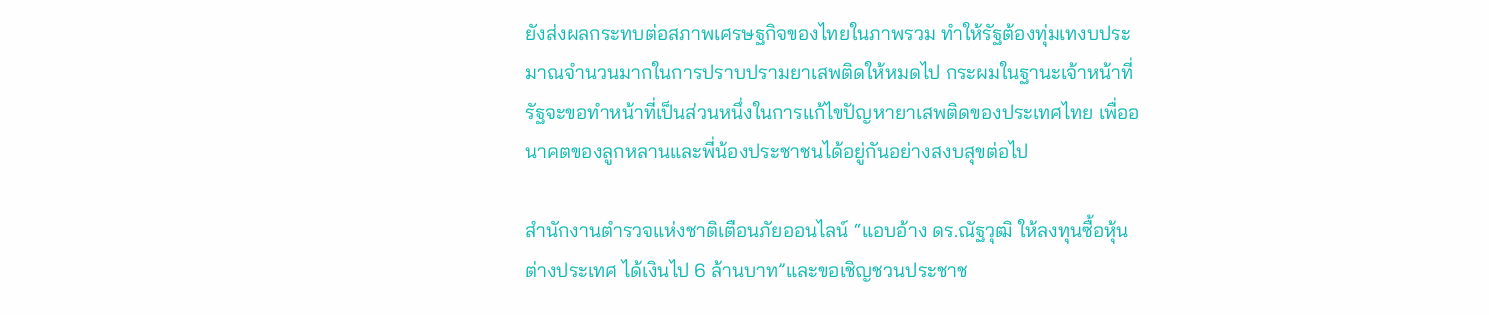ยังส่งผลกระทบต่อสภาพเศรษฐกิจของไทยในภาพรวม ทำให้รัฐต้องทุ่มเทงบประมาณจำนวนมากในการปราบปรามยาเสพติดให้หมดไป กระผมในฐานะเจ้าหน้าที่รัฐจะขอทำหน้าที่เป็นส่วนหนึ่งในการแก้ไขปัญหายาเสพติดของประเทศไทย เพื่ออนาคตของลูกหลานและพี่น้องประชาชนได้อยู่กันอย่างสงบสุขต่อไป

สำนักงานตำรวจแห่งชาติเตือนภัยออนไลน์ “แอบอ้าง ดร.ณัฐวุฒิ ให้ลงทุนซื้อหุ้นต่างประเทศ ได้เงินไป 6 ล้านบาท”และขอเชิญชวนประชาช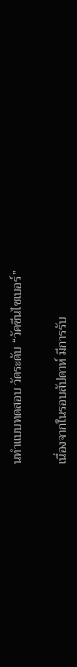นทำแบบทดสอบ วัดระดับ “วัคซีนไซเบอร์”


เนื่องจากในรอบสัปดาห์ มีการรับ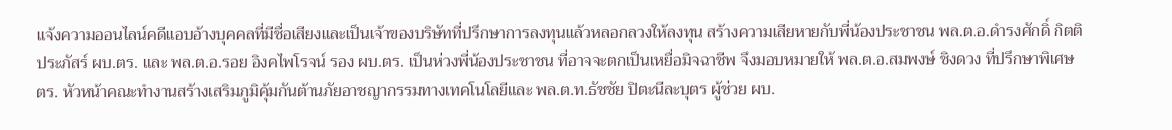แจ้งความออนไลน์คดีแอบอ้างบุคคลที่มีชื่อเสียงและเป็นเจ้าของบริษัทที่ปรึกษาการลงทุนแล้วหลอกลวงให้ลงทุน สร้างความเสียหายกับพี่น้องประชาชน พล.ต.อ.ดำรงศักดิ์ กิตติประภัสร์ ผบ.ตร. และ พล.ต.อ.รอย อิงคไพโรจน์ รอง ผบ.ตร. เป็นห่วงพี่น้องประชาชน ที่อาจจะตกเป็นเหยื่อมิจฉาชีพ จึงมอบหมายให้ พล.ต.อ.สมพงษ์ ชิงดวง ที่ปรึกษาพิเศษ ตร. หัวหน้าคณะทำงานสร้างเสริมภูมิคุ้มกันต้านภัยอาชญากรรมทางเทคโนโลยีและ พล.ต.ท.ธัชชัย ปิตะนีละบุตร ผู้ช่วย ผบ.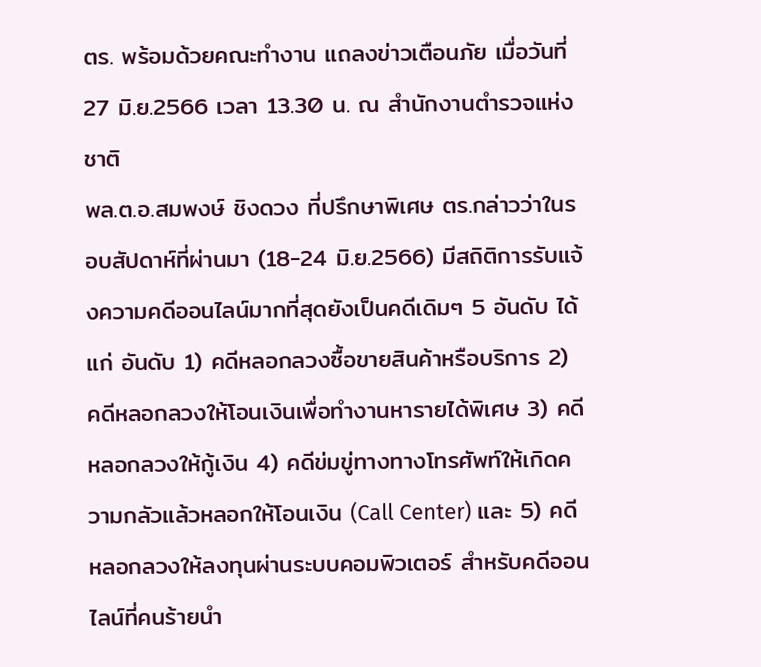ตร. พร้อมด้วยคณะทำงาน แถลงข่าวเตือนภัย เมื่อวันที่ 27 มิ.ย.2566 เวลา 13.30 น. ณ สำนักงานตำรวจแห่งชาติ
พล.ต.อ.สมพงษ์ ชิงดวง ที่ปรึกษาพิเศษ ตร.กล่าวว่าในรอบสัปดาห์ที่ผ่านมา (18-24 มิ.ย.2566) มีสถิติการรับแจ้งความคดีออนไลน์มากที่สุดยังเป็นคดีเดิมๆ 5 อันดับ ได้แก่ อันดับ 1) คดีหลอกลวงซื้อขายสินค้าหรือบริการ 2) คดีหลอกลวงให้โอนเงินเพื่อทำงานหารายได้พิเศษ 3) คดีหลอกลวงให้กู้เงิน 4) คดีข่มขู่ทางทางโทรศัพท์ให้เกิดความกลัวแล้วหลอกให้โอนเงิน (Call Center) และ 5) คดีหลอกลวงให้ลงทุนผ่านระบบคอมพิวเตอร์ สำหรับคดีออนไลน์ที่คนร้ายนำ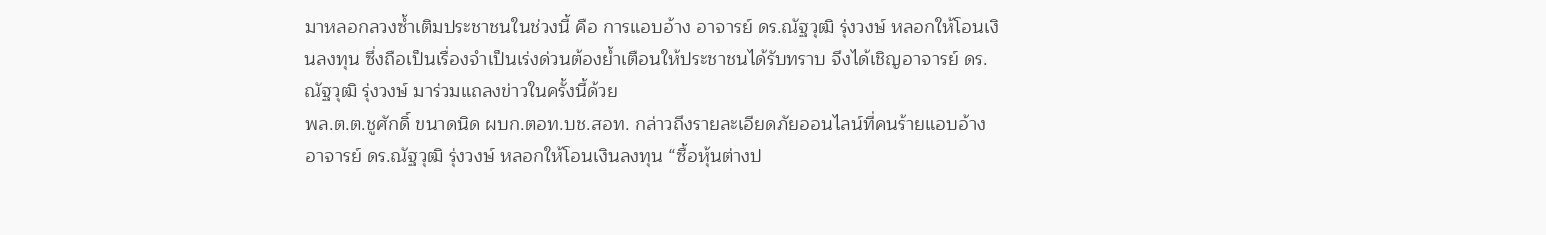มาหลอกลวงซ้ำเติมประชาชนในช่วงนี้ คือ การแอบอ้าง อาจารย์ ดร.ณัฐวุฒิ รุ่งวงษ์ หลอกให้โอนเงินลงทุน ซึ่งถือเป็นเรื่องจำเป็นเร่งด่วนต้องย้ำเตือนให้ประชาชนได้รับทราบ จึงได้เชิญอาจารย์ ดร.ณัฐวุฒิ รุ่งวงษ์ มาร่วมแถลงข่าวในครั้งนี้ด้วย
พล.ต.ต.ชูศักดิ์ ขนาดนิด ผบก.ตอท.บช.สอท. กล่าวถึงรายละเอียดภัยออนไลน์ที่คนร้ายแอบอ้าง อาจารย์ ดร.ณัฐวุฒิ รุ่งวงษ์ หลอกให้โอนเงินลงทุน “ซื้อหุ้นต่างป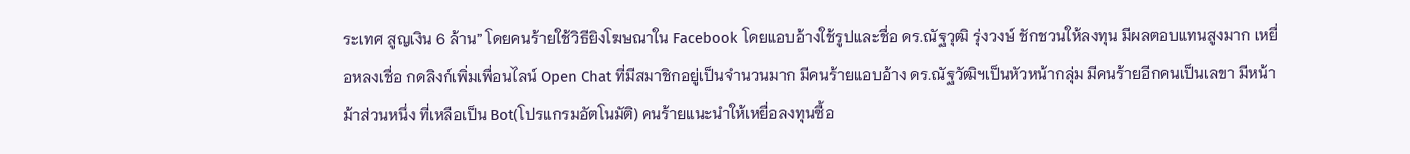ระเทศ สูญเงิน 6 ล้าน” โดยคนร้ายใช้วิธียิงโฆษณาใน Facebook โดยแอบอ้างใช้รูปและชื่อ ดร.ณัฐวุฒิ รุ่งวงษ์ ชักชวนให้ลงทุน มีผลตอบแทนสูงมาก เหยื่อหลงเชื่อ กดลิงก์เพิ่มเพื่อนไลน์ Open Chat ที่มีสมาชิกอยู่เป็นจำนวนมาก มีคนร้ายแอบอ้าง ดร.ณัฐวัฒิฯเป็นหัวหน้ากลุ่ม มีคนร้ายอีกคนเป็นเลขา มีหน้าม้าส่วนหนึ่ง ที่เหลือเป็น Bot(โปรแกรมอัตโนมัติ) คนร้ายแนะนำให้เหยื่อลงทุนซื้อ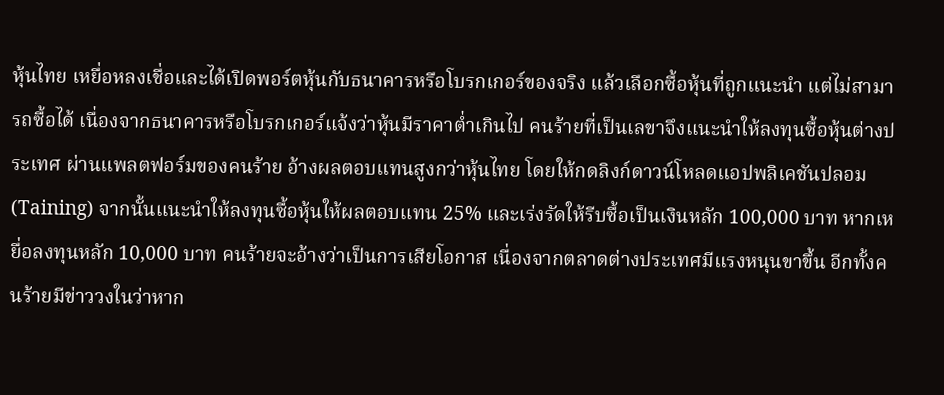หุ้นไทย เหยื่อหลงเชื่อและได้เปิดพอร์ตหุ้นกับธนาคารหรือโบรกเกอร์ของจริง แล้วเลือกซื้อหุ้นที่ถูกแนะนำ แต่ไม่สามารถซื้อได้ เนื่องจากธนาคารหรือโบรกเกอร์แจ้งว่าหุ้นมีราคาต่ำเกินไป คนร้ายที่เป็นเลขาจึงแนะนำให้ลงทุนซื้อหุ้นต่างประเทศ ผ่านแพลตฟอร์มของคนร้าย อ้างผลตอบแทนสูงกว่าหุ้นไทย โดยให้กดลิงก์ดาวน์โหลดแอปพลิเคชันปลอม(Taining) จากนั้นแนะนำให้ลงทุนซื้อหุ้นให้ผลตอบแทน 25% และเร่งรัดให้รีบซื้อเป็นเงินหลัก 100,000 บาท หากเหยื่อลงทุนหลัก 10,000 บาท คนร้ายจะอ้างว่าเป็นการเสียโอกาส เนื่องจากตลาดต่างประเทศมีแรงหนุนขาขึ้น อีกทั้งคนร้ายมีข่าววงในว่าหาก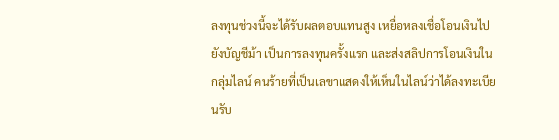ลงทุนช่วงนี้จะได้รับผลตอบแทนสูง เหยื่อหลงเชื่อโอนเงินไปยังบัญชีม้า เป็นการลงทุนครั้งแรก และส่งสลิปการโอนเงินในกลุ่มไลน์ คนร้ายที่เป็นเลขาแสดงให้เห็นในไลน์ว่าได้ลงทะเบียนรับ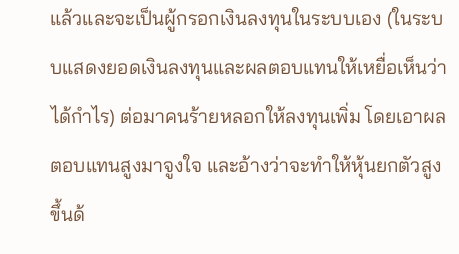แล้วและจะเป็นผู้กรอกเงินลงทุนในระบบเอง (ในระบบแสดงยอดเงินลงทุนและผลตอบแทนให้เหยื่อเห็นว่าได้กำไร) ต่อมาคนร้ายหลอกให้ลงทุนเพิ่ม โดยเอาผลตอบแทนสูงมาจูงใจ และอ้างว่าจะทำให้หุ้นยกตัวสูงขึ้นด้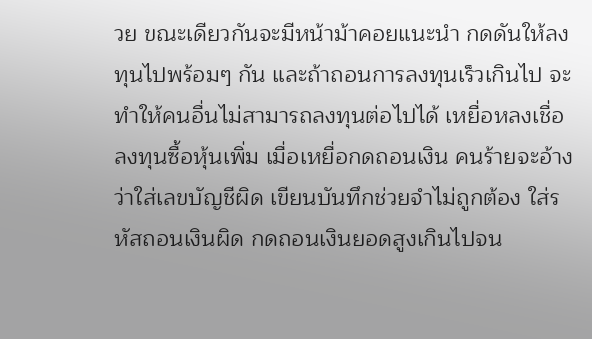วย ขณะเดียวกันจะมีหน้าม้าคอยแนะนำ กดดันให้ลงทุนไปพร้อมๆ กัน และถ้าถอนการลงทุนเร็วเกินไป จะทำให้คนอื่นไม่สามารถลงทุนต่อไปได้ เหยื่อหลงเชื่อลงทุนซื้อหุ้นเพิ่ม เมื่อเหยื่อกดถอนเงิน คนร้ายจะอ้างว่าใส่เลขบัญชีผิด เขียนบันทึกช่วยจำไม่ถูกต้อง ใส่รหัสถอนเงินผิด กดถอนเงินยอดสูงเกินไปจน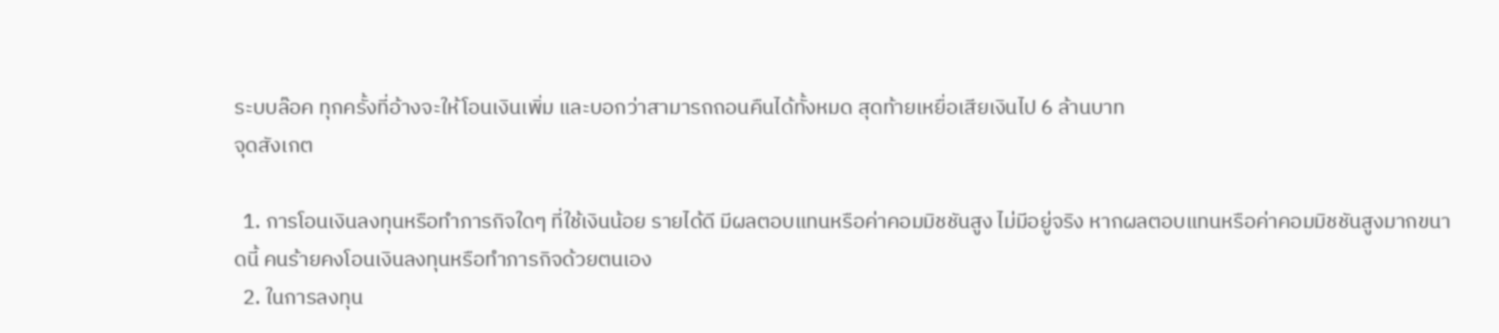ระบบล๊อค ทุกครั้งที่อ้างจะให้โอนเงินเพิ่ม และบอกว่าสามารถถอนคืนได้ทั้งหมด สุดท้ายเหยื่อเสียเงินไป 6 ล้านบาท
จุดสังเกต

  1. การโอนเงินลงทุนหรือทำภารกิจใดๆ ที่ใช้เงินน้อย รายได้ดี มีผลตอบแทนหรือค่าคอมมิชชันสูง ไม่มีอยู่จริง หากผลตอบแทนหรือค่าคอมมิชชันสูงมากขนาดนี้ คนร้ายคงโอนเงินลงทุนหรือทำภารกิจด้วยตนเอง
  2. ในการลงทุน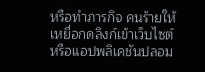หรือทำภารกิจ คนร้ายให้เหยื่อกดลิงก์เข้าเว็บไซต์หรือแอปพลิเคชันปลอม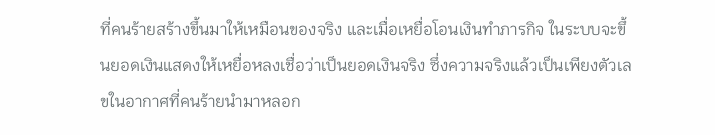ที่คนร้ายสร้างขึ้นมาให้เหมือนของจริง และเมื่อเหยื่อโอนเงินทำภารกิจ ในระบบจะขึ้นยอดเงินแสดงให้เหยื่อหลงเชื่อว่าเป็นยอดเงินจริง ซึ่งความจริงแล้วเป็นเพียงตัวเลขในอากาศที่คนร้ายนำมาหลอก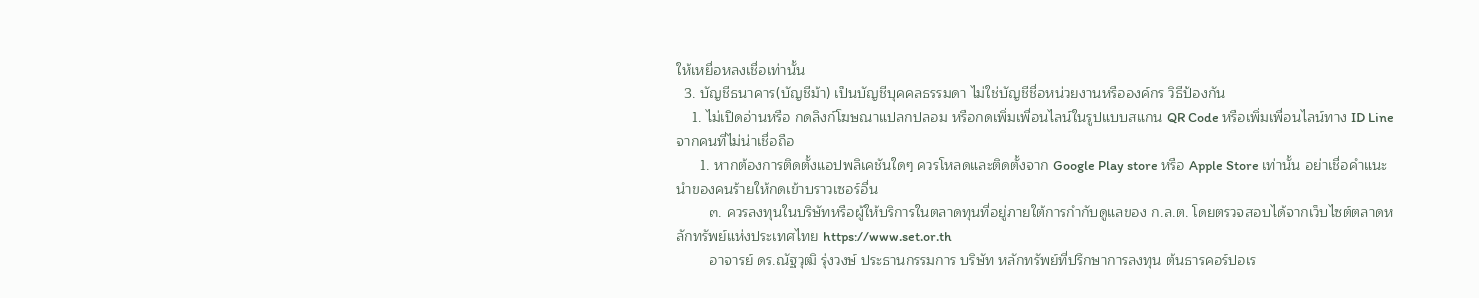ให้เหยื่อหลงเชื่อเท่านั้น
  3. บัญชีธนาคาร(บัญชีม้า) เป็นบัญชีบุคคลธรรมดา ไม่ใช่บัญชีชื่อหน่วยงานหรือองค์กร วิธีป้องกัน
    1. ไม่เปิดอ่านหรือ กดลิงก์โฆษณาแปลกปลอม หรือกดเพิ่มเพื่อนไลน์ในรูปแบบสแกน QR Code หรือเพิ่มเพื่อนไลน์ทาง ID Line จากคนที่ไม่น่าเชื่อถือ
      1. หากต้องการติดตั้งแอปพลิเคชันใดๆ ควรโหลดและติดตั้งจาก Google Play store หรือ Apple Store เท่านั้น อย่าเชื่อคำแนะนำของคนร้ายให้กดเข้าบราวเซอร์อื่น
        ๓. ควรลงทุนในบริษัทหรือผู้ให้บริการในตลาดทุนที่อยู่ภายใต้การกำกับดูแลของ ก.ล.ต. โดยตรวจสอบได้จากเว็บไซต์ตลาดหลักทรัพย์แห่งประเทศไทย https://www.set.or.th
        อาจารย์ ดร.ณัฐวุฒิ รุ่งวงษ์ ประธานกรรมการ บริษัท หลักทรัพย์ที่ปรึกษาการลงทุน ต้นธารคอร์ปอเร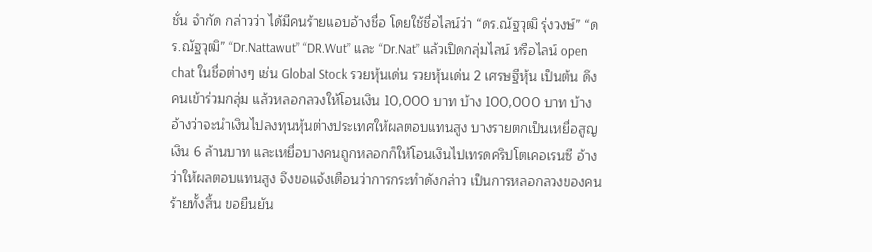ชั่น จำกัด กล่าวว่า ได้มีคนร้ายแอบอ้างชื่อ โดยใช้ชื่อไลน์ว่า “ดร.ณัฐวุฒิ รุ่งวงษ์” “ดร.ณัฐวุฒิ” “Dr.Nattawut” “DR.Wut” และ “Dr.Nat” แล้วเปิดกลุ่มไลน์ หรือไลน์ open chat ในชื่อต่างๆ เช่น Global Stock รวยหุ้นเด่น รวยหุ้นเด่น 2 เศรษฐีหุ้น เป็นต้น ดึงคนเข้าร่วมกลุ่ม แล้วหลอกลวงให้โอนเงิน 10,000 บาท บ้าง 100,000 บาท บ้าง อ้างว่าจะนำเงินไปลงทุนหุ้นต่างประเทศให้ผลตอบแทนสูง บางรายตกเป็นเหยื่อสูญเงิน 6 ล้านบาท และเหยื่อบางคนถูกหลอกก็ให้โอนเงินไปเทรดคริปโตเคอเรนซี อ้างว่าให้ผลตอบแทนสูง จึงขอแจ้งเตือนว่าการกระทำดังกล่าว เป็นการหลอกลวงของคนร้ายทั้งสิ้น ขอยืนยัน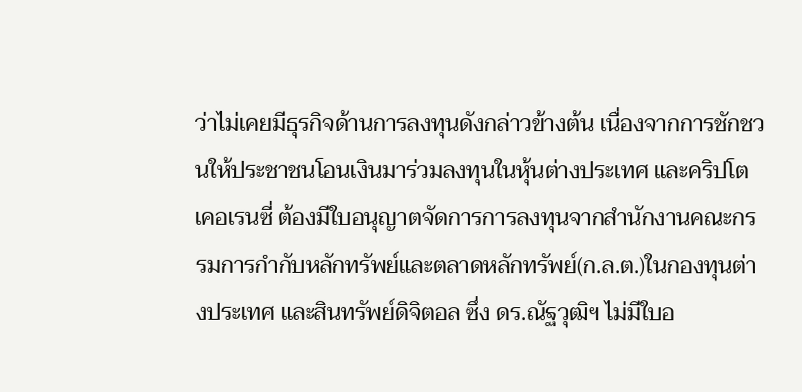ว่าไม่เคยมีธุรกิจด้านการลงทุนดังกล่าวข้างต้น เนื่องจากการชักชวนให้ประชาชนโอนเงินมาร่วมลงทุนในหุ้นต่างประเทศ และคริปโตเคอเรนซี่ ต้องมีใบอนุญาตจัดการการลงทุนจากสำนักงานคณะกรรมการกำกับหลักทรัพย์และตลาดหลักทรัพย์(ก.ล.ต.)ในกองทุนต่างประเทศ และสินทรัพย์ดิจิตอล ซึ่ง ดร.ณัฐวุฒิฯ ไม่มีใบอ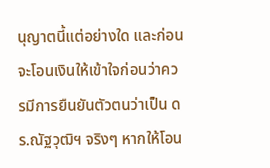นุญาตนี้แต่อย่างใด และก่อนจะโอนเงินให้เข้าใจก่อนว่าควรมีการยืนยันตัวตนว่าเป็น ดร.ณัฐวุฒิฯ จริงๆ หากให้โอน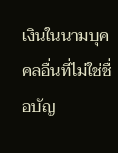เงินในนามบุคคลอื่นที่ไม่ใช่ชื่อบัญ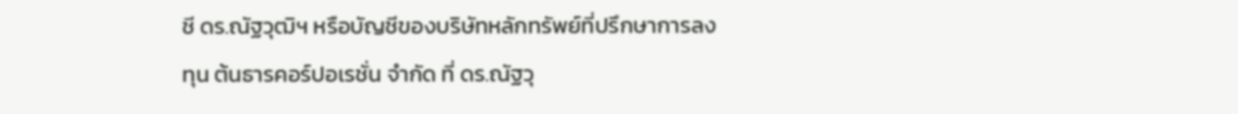ชี ดร.ณัฐวุฒิฯ หรือบัญชีของบริษัทหลักทรัพย์ที่ปรึกษาการลงทุน ต้นธารคอร์ปอเรชั่น จำกัด ที่ ดร.ณัฐวุ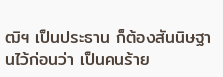ฒิฯ เป็นประธาน ก็ต้องสันนิษฐานไว้ก่อนว่า เป็นคนร้าย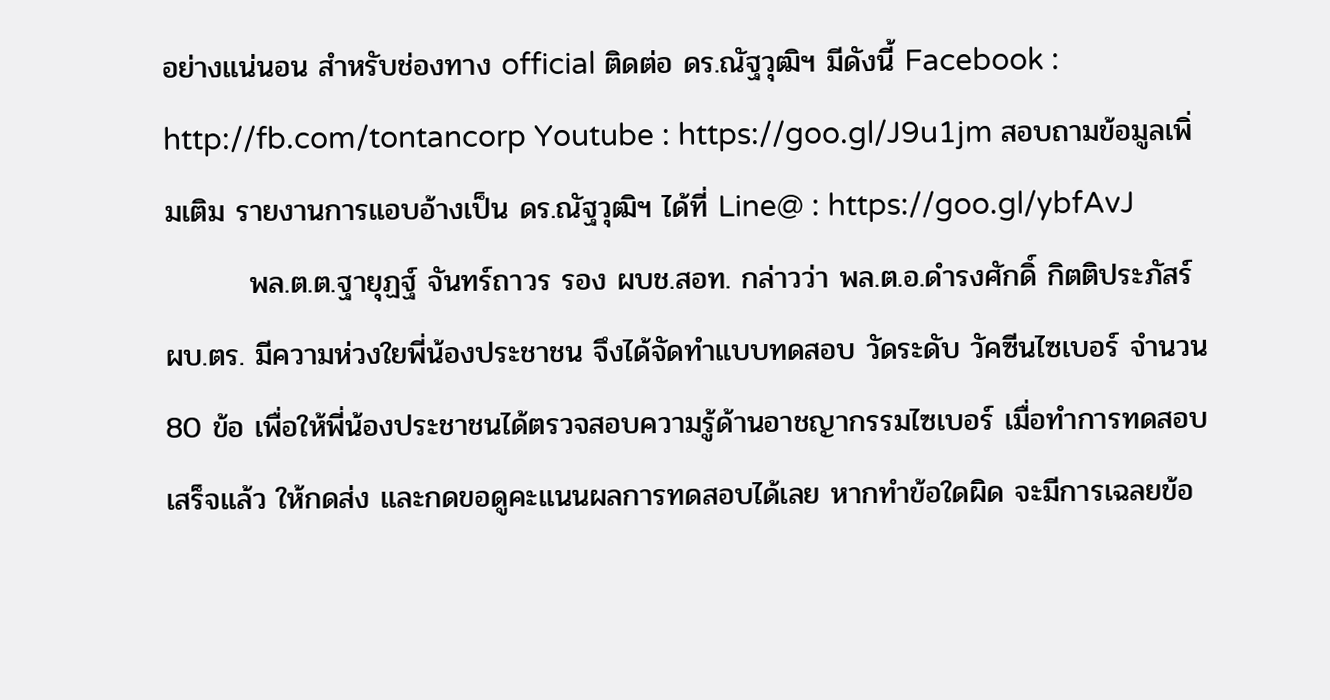อย่างแน่นอน สำหรับช่องทาง official ติดต่อ ดร.ณัฐวุฒิฯ มีดังนี้ Facebook : http://fb.com/tontancorp Youtube : https://goo.gl/J9u1jm สอบถามข้อมูลเพิ่มเติม รายงานการแอบอ้างเป็น ดร.ณัฐวุฒิฯ ได้ที่ Line@ : https://goo.gl/ybfAvJ
        พล.ต.ต.ฐายุฏฐ์ จันทร์ถาวร รอง ผบช.สอท. กล่าวว่า พล.ต.อ.ดำรงศักดิ์ กิตติประภัสร์ ผบ.ตร. มีความห่วงใยพี่น้องประชาชน จึงได้จัดทำแบบทดสอบ วัดระดับ วัคซีนไซเบอร์ จำนวน 80 ข้อ เพื่อให้พี่น้องประชาชนได้ตรวจสอบความรู้ด้านอาชญากรรมไซเบอร์ เมื่อทำการทดสอบเสร็จแล้ว ให้กดส่ง และกดขอดูคะแนนผลการทดสอบได้เลย หากทำข้อใดผิด จะมีการเฉลยข้อ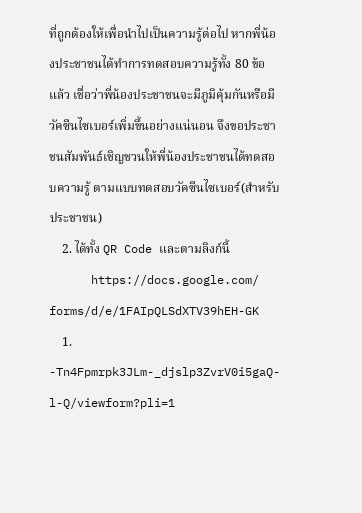ที่ถูกต้องให้เพื่อนำไปเป็นความรู้ต่อไป หากพี่น้องประชาชนได้ทำการทดสอบความรู้ทั้ง 80 ข้อแล้ว เชื่อว่าพี่น้องประชาชนจะมีภูมิคุ้มกันหรือมีวัคซีนไซเบอร์เพิ่มขึ้นอย่างแน่นอน จึงขอประชาชนสัมพันธ์เชิญชวนให้พี่น้องประชาชนได้ทดสอบความรู้ ตามแบบทดสอบวัคซีนไซเบอร์(สำหรับประชาชน)
    2. ได้ทั้ง QR Code และตามลิงก์นี้
      https://docs.google.com/ forms/d/e/1FAIpQLSdXTV39hEH-GK
    1. -Tn4Fpmrpk3JLm-_djslp3ZvrV0i5gaQ-l-Q/viewform?pli=1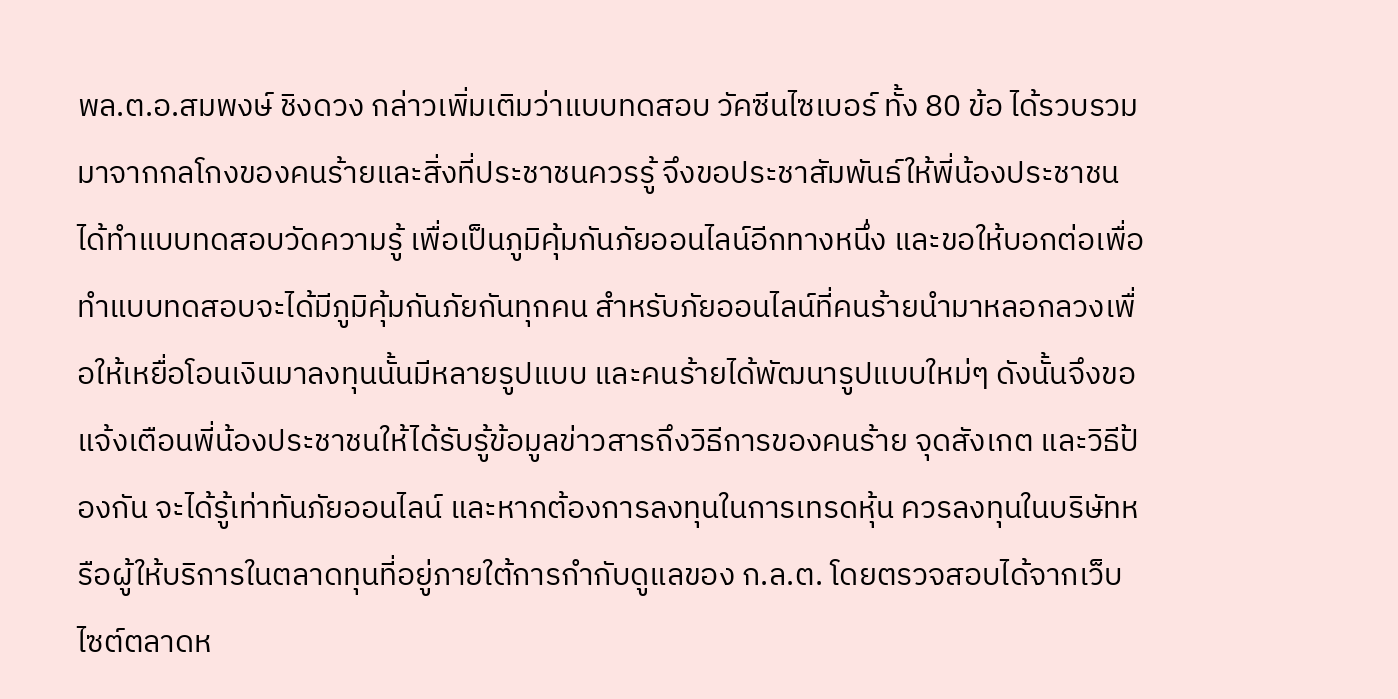พล.ต.อ.สมพงษ์ ชิงดวง กล่าวเพิ่มเติมว่าแบบทดสอบ วัคซีนไซเบอร์ ทั้ง 80 ข้อ ได้รวบรวมมาจากกลโกงของคนร้ายและสิ่งที่ประชาชนควรรู้ จึงขอประชาสัมพันธ์ให้พี่น้องประชาชนได้ทำแบบทดสอบวัดความรู้ เพื่อเป็นภูมิคุ้มกันภัยออนไลน์อีกทางหนึ่ง และขอให้บอกต่อเพื่อทำแบบทดสอบจะได้มีภูมิคุ้มกันภัยกันทุกคน สำหรับภัยออนไลน์ที่คนร้ายนำมาหลอกลวงเพื่อให้เหยื่อโอนเงินมาลงทุนนั้นมีหลายรูปแบบ และคนร้ายได้พัฒนารูปแบบใหม่ๆ ดังนั้นจึงขอแจ้งเตือนพี่น้องประชาชนให้ได้รับรู้ข้อมูลข่าวสารถึงวิธีการของคนร้าย จุดสังเกต และวิธีป้องกัน จะได้รู้เท่าทันภัยออนไลน์ และหากต้องการลงทุนในการเทรดหุ้น ควรลงทุนในบริษัทหรือผู้ให้บริการในตลาดทุนที่อยู่ภายใต้การกำกับดูแลของ ก.ล.ต. โดยตรวจสอบได้จากเว็บไซต์ตลาดห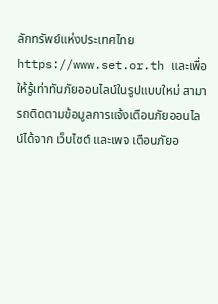ลักทรัพย์แห่งประเทศไทย https://www.set.or.th และเพื่อให้รู้เท่าทันภัยออนไลน์ในรูปแบบใหม่ สามารถติดตามข้อมูลการแจ้งเตือนภัยออนไลน์ได้จาก เว็บไซต์ และเพจ เตือนภัยอ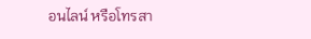อนไลน์ หรือโทรสา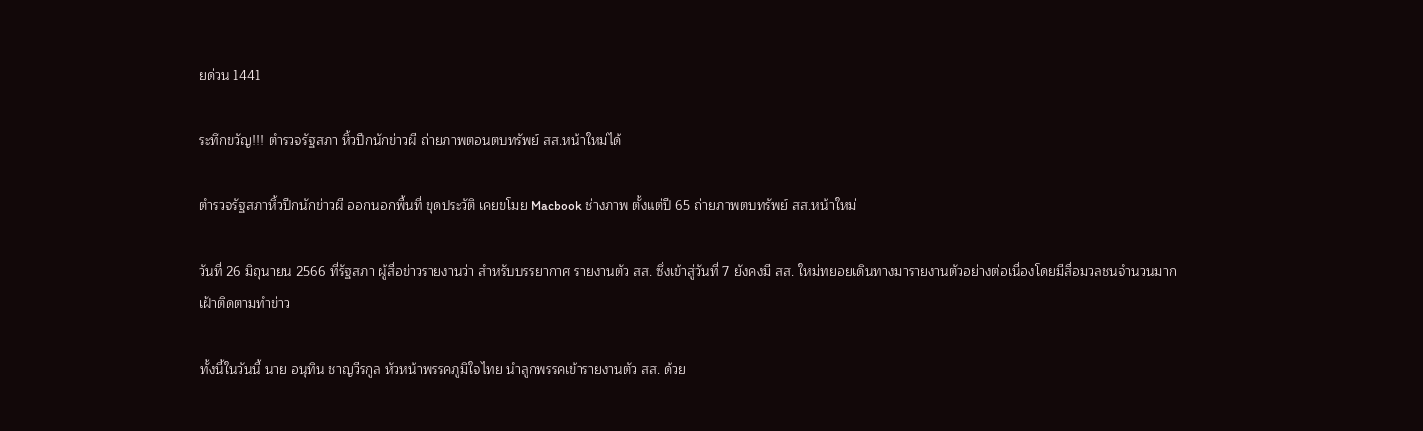ยด่วน 1441

ระทึกขวัญ!!! ตำรวจรัฐสภา หิ้วปีกนักข่าวผี ถ่ายภาพตอนตบทรัพย์ สส.หน้าใหม่ได้

ตำรวจรัฐสภาหิ้วปีกนักข่าวผี ออกนอกพื้นที่ ขุดประวัติ เคยขโมย Macbook ช่างภาพ ตั้งแต่ปี 65 ถ่ายภาพตบทรัพย์ สส.หน้าใหม่

วันที่ 26 มิถุนายน 2566 ที่รัฐสภา ผู้สื่อข่าวรายงานว่า สำหรับบรรยากาศ รายงานตัว สส. ซึ่งเข้าสู่วันที่ 7 ยังคงมี สส. ใหม่ทยอยเดินทางมารายงานตัวอย่างต่อเนื่องโดยมีสื่อมวลชนจำนวนมากเฝ้าติดตามทำข่าว

ทั้งนี้ในวันนี้ นาย อนุทิน ชาญวีรกูล หัวหน้าพรรคภูมิใจไทย นำลูกพรรคเข้ารายงานตัว สส. ด้วย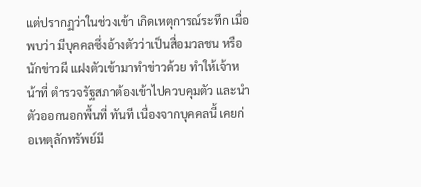แต่ปรากฏว่าในช่วงเข้า เกิดเหตุการณ์ระทึก เมื่อพบว่า มีบุคคลซึ่งอ้างตัวว่าเป็นสื่อมวลชน หรือ นักข่าวผี แฝงตัวเข้ามาทำข่าวด้วย ทำให้เจ้าหน้าที่ ตำรวจรัฐสภาต้องเข้าไปควบคุมตัว และนำตัวออกนอกพื้นที่ ทันที เนื่องจากบุคคลนี้ เคยก่อเหตุลักทรัพย์มี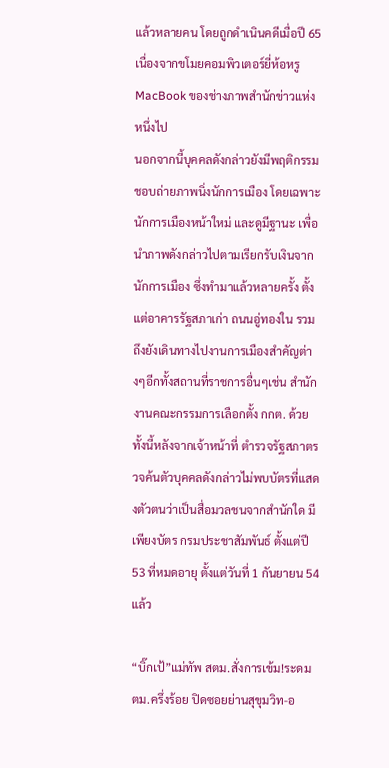แล้วหลายคน โดยถูกดำเนินคดีเมื่อปี 65 เนื่องจากขโมยคอมพิวเตอร์ยี่ห้อหรู MacBook ของช่างภาพสำนักข่าวแห่งหนึ่งไป
นอกจากนี้บุคคลดังกล่าวยังมีพฤติกรรม ชอบถ่ายภาพนิ่งนักการเมือง โดยเฉพาะนักการเมืองหน้าใหม่ และดูมีฐานะ เพื่อนำภาพดังกล่าวไปตามเรียกรับเงินจากนักการเมือง ซึ่งทำมาแล้วหลายครั้ง ตั้งแต่อาคารรัฐสภาเก่า ถนนอู่ทองใน รวมถึงยังเดินทางไปงานการเมืองสำคัญต่างๆอีกทั้งสถานที่ราชการอื่นๆเช่น สำนักงานคณะกรรมการเลือกตั้ง กกต. ด้วย
ทั้งนี้หลังจากเจ้าหน้าที่ ตำรวจรัฐสภาตรวจค้นตัวบุคคลดังกล่าวไม่พบบัตรที่แสดงตัวตนว่าเป็นสื่อมวลชนจากสำนักใด มีเพียงบัตร กรมประชาสัมพันธ์ ตั้งแต่ปี 53 ที่หมดอายุ ตั้งแต่วันที่ 1 กันยายน 54 แล้ว

“บิ๊กเป้”แม่ทัพ สตม.สั่งการเข้ม!ระดม ตม.ครึ่งร้อย ปิดซอยย่านสุขุมวิท-อ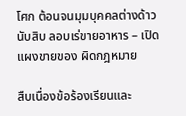โศก ต้อนจนมุมบุคคลต่างด้าวนับสิบ ลอบเร่ขายอาหาร – เปิดแผงขายของ ผิดกฎหมาย

สืบเนื่องข้อร้องเรียนและ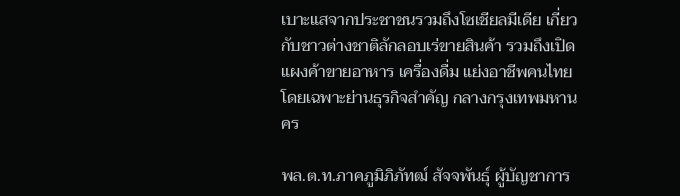เบาะแสจากประชาชนรวมถึงโซเชียลมีเดีย เกี่ยวกับชาวต่างชาติลักลอบเร่ขายสินค้า รวมถึงเปิดแผงค้าขายอาหาร เครื่องดื่ม แย่งอาชีพคนไทย โดยเฉพาะย่านธุรกิจสำคัญ กลางกรุงเทพมหานคร

พล.ต.ท.ภาคภูมิภิภัทฒ์ สัจจพันธุ์ ผู้บัญชาการ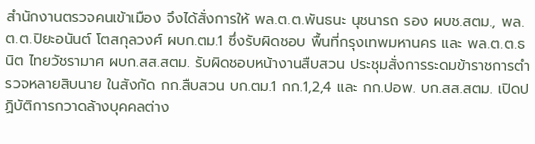สำนักงานตรวจคนเข้าเมือง จึงได้สั่งการให้ พล.ต.ต.พันธนะ นุชนารถ รอง ผบช.สตม., พล.ต.ต.ปิยะอนันต์ โตสกุลวงศ์ ผบก.ตม.1 ซึ่งรับผิดชอบ พื้นที่กรุงเทพมหานคร และ พล.ต.ต.ธนิต ไทยวัชรามาศ ผบก.สส.สตม. รับผิดชอบหน้างานสืบสวน ประชุมสั่งการระดมข้าราชการตำรวจหลายสิบนาย ในสังกัด กก.สืบสวน บก.ตม.1 กก.1,2,4 และ กก.ปอพ. บก.สส.สตม. เปิดปฏิบัติการกวาดล้างบุคคลต่าง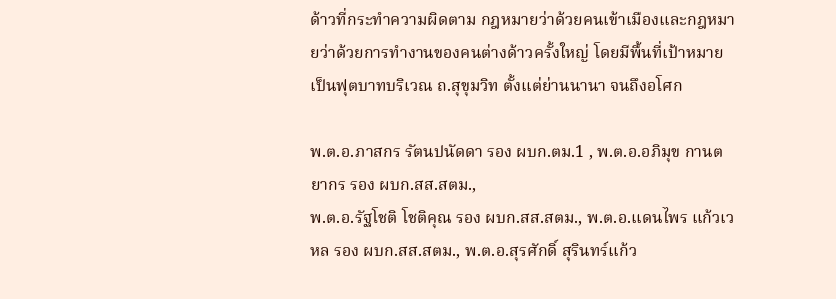ด้าวที่กระทำความผิดตาม กฎหมายว่าด้วยคนเข้าเมืองและกฎหมายว่าด้วยการทำงานของคนต่างด้าวครั้งใหญ่ โดยมีพื้นที่เป้าหมายเป็นฟุตบาทบริเวณ ถ.สุขุมวิท ตั้งแต่ย่านนานา จนถึงอโศก

พ.ต.อ.ภาสกร รัตนปนัดดา รอง ผบก.ตม.1 , พ.ต.อ.อภิมุข กานตยากร รอง ผบก.สส.สตม.,
พ.ต.อ.รัฐโชติ โชติคุณ รอง ผบก.สส.สตม., พ.ต.อ.แดนไพร แก้วเวหล รอง ผบก.สส.สตม., พ.ต.อ.สุรศักดิ์ สุรินทร์แก้ว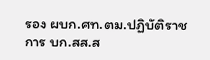รอง ผบก.ศท.ตม.ปฏิบัติราชการ บก.สส.ส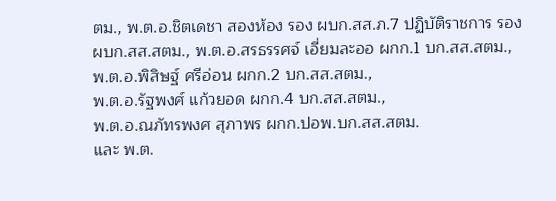ตม., พ.ต.อ.ชิตเดชา สองห้อง รอง ผบก.สส.ภ.7 ปฏิบัติราชการ รอง ผบก.สส.สตม., พ.ต.อ.สรธรรศจ์ เอี่ยมละออ ผกก.1 บก.สส.สตม.,
พ.ต.อ.พิสิษฐ์ ศรีอ่อน ผกก.2 บก.สส.สตม.,
พ.ต.อ.รัฐพงศ์ แก้วยอด ผกก.4 บก.สส.สตม.,
พ.ต.อ.ณภัทรพงศ สุภาพร ผกก.ปอพ.บก.สส.สตม.
และ พ.ต.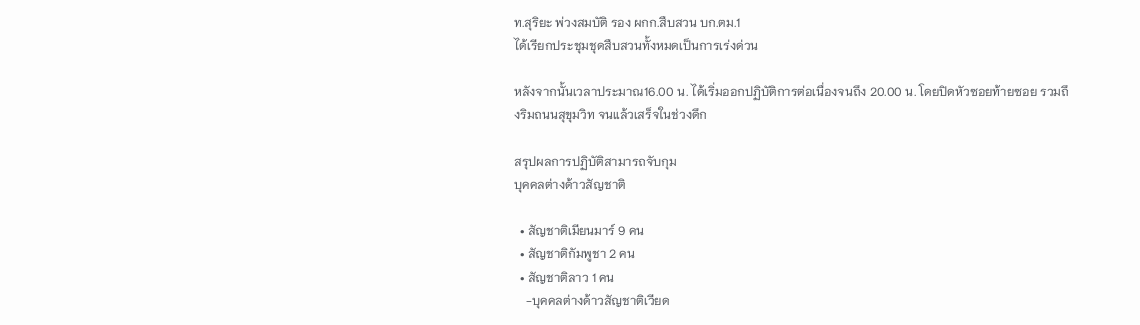ท.สุริยะ พ่วงสมบัติ รอง ผกก.สืบสวน บก.ตม.1
ได้เรียกประชุมชุดสืบสวนทั้งหมดเป็นการเร่งด่วน

หลังจากนั้นเวลาประมาณ16.00 น. ได้เริ่มออกปฏิบัติการต่อเนื่องจนถึง 20.00 น. โดยปิดหัวซอยท้ายซอย รวมถึงริมถนนสุขุมวิท จนแล้วเสร็จในช่วงดึก

สรุปผลการปฏิบัติสามารถจับกุม
บุคคลต่างด้าวสัญชาติ

  • สัญชาติเมียนมาร์ 9 คน
  • สัญชาติกัมพูชา 2 คน
  • สัญชาติลาว 1 คน
    -บุคคลต่างด้าวสัญชาติเวียด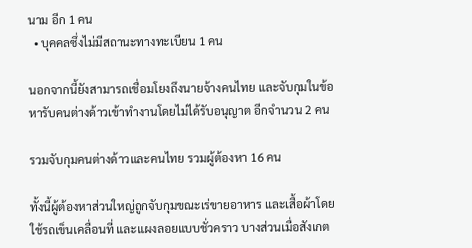นาม อีก 1 คน
  • บุคคลซึ่งไม่มีสถานะทางทะเบียน 1 คน

นอกจากนี้ยังสามารถเชื่อมโยงถึงนายจ้างคนไทย และจับกุมในข้อหารับคนต่างด้าวเข้าทำงานโดยไม่ได้รับอนุญาต อีกจำนวน 2 คน

รวมจับกุมคนต่างด้าวและคนไทย รวมผู้ต้องหา 16 คน

ทั้งนี้ผู้ต้องหาส่วนใหญ่ถูกจับกุมขณะเร่ขายอาหาร และเสื้อผ้าโดยใช้รถเข็นเคลื่อนที่ และแผงลอยแบบชั่วคราว บางส่วนเมื่อสังเกต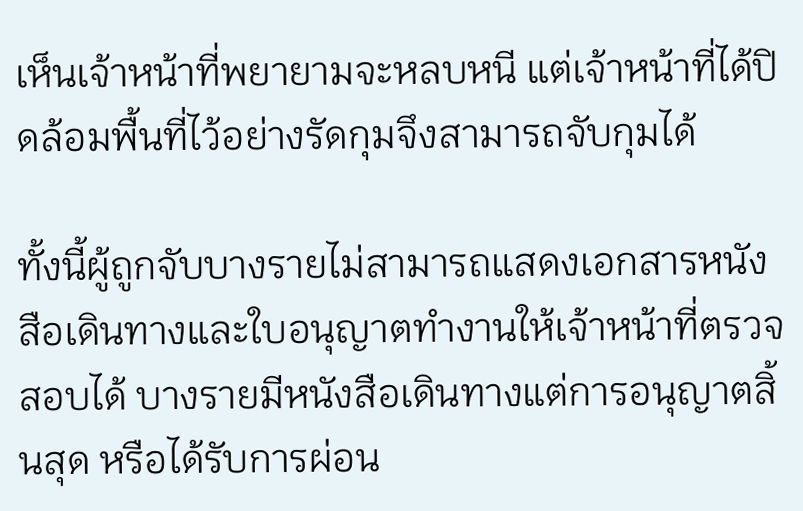เห็นเจ้าหน้าที่พยายามจะหลบหนี แต่เจ้าหน้าที่ได้ปิดล้อมพื้นที่ไว้อย่างรัดกุมจึงสามารถจับกุมได้

ทั้งนี้ผู้ถูกจับบางรายไม่สามารถแสดงเอกสารหนังสือเดินทางและใบอนุญาตทำงานให้เจ้าหน้าที่ตรวจสอบได้ บางรายมีหนังสือเดินทางแต่การอนุญาตสิ้นสุด หรือได้รับการผ่อน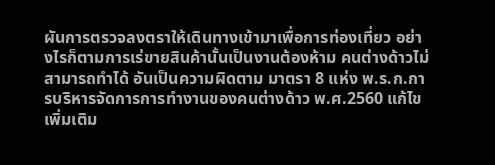ผันการตรวจลงตราให้เดินทางเข้ามาเพื่อการท่องเที่ยว อย่างไรก็ตามการเร่ขายสินค้านั้นเป็นงานต้องห้าม คนต่างด้าวไม่สามารถทำได้ อันเป็นความผิดตาม มาตรา 8 แห่ง พ.ร.ก.การบริหารจัดการการทำงานของคนต่างด้าว พ.ศ.2560 แก้ไขเพิ่มเติม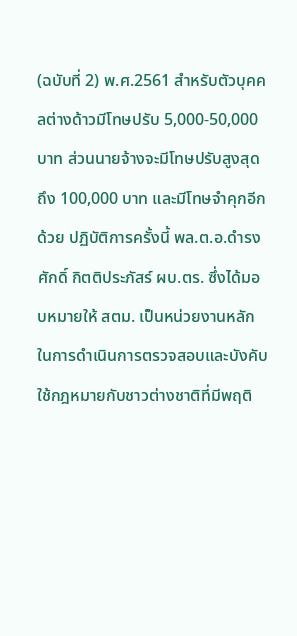(ฉบับที่ 2) พ.ศ.2561 สำหรับตัวบุคคลต่างด้าวมีโทษปรับ 5,000-50,000 บาท ส่วนนายจ้างจะมีโทษปรับสูงสุดถึง 100,000 บาท และมีโทษจำคุกอีกด้วย ปฏิบัติการครั้งนี้ พล.ต.อ.ดํารงศักดิ์ กิตติประภัสร์ ผบ.ตร. ซึ่งได้มอบหมายให้ สตม. เป็นหน่วยงานหลัก ในการดำเนินการตรวจสอบและบังคับใช้กฎหมายกับชาวต่างชาติที่มีพฤติ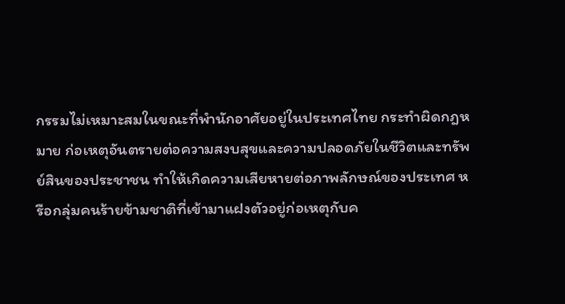กรรมไม่เหมาะสมในขณะที่พำนักอาศัยอยู่ในประเทศไทย กระทำผิดกฎหมาย ก่อเหตุอันตรายต่อความสงบสุขและความปลอดภัยในชีวิตและทรัพย์สินของประชาชน ทำให้เกิดความเสียหายต่อภาพลักษณ์ของประเทศ หรือกลุ่มคนร้ายข้ามชาติที่เข้ามาแฝงตัวอยู่ก่อเหตุกับค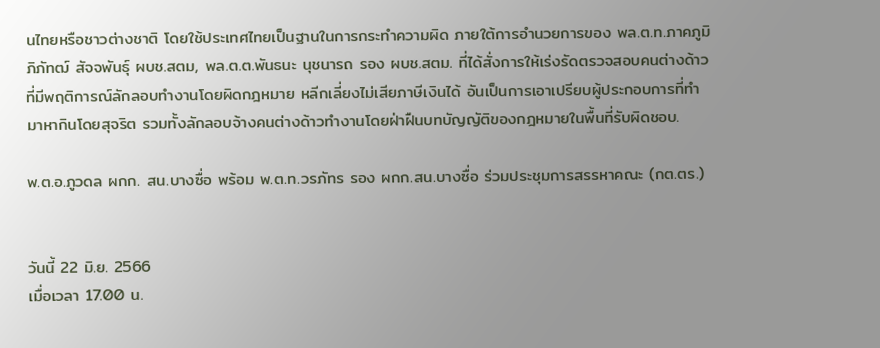นไทยหรือชาวต่างชาติ โดยใช้ประเทศไทยเป็นฐานในการกระทำความผิด ภายใต้การอำนวยการของ พล.ต.ท.ภาคภูมิภิภัทฒ์ สัจจพันธุ์ ผบช.สตม, พล.ต.ต.พันธนะ นุชนารถ รอง ผบช.สตม. ที่ได้สั่งการให้เร่งรัดตรวจสอบคนต่างด้าวที่มีพฤติการณ์ลักลอบทำงานโดยผิดกฎหมาย หลีกเลี่ยงไม่เสียภาษีเงินได้ อันเป็นการเอาเปรียบผู้ประกอบการที่ทำมาหากินโดยสุจริต รวมทั้งลักลอบจ้างคนต่างด้าวทำงานโดยฝ่าฝืนบทบัญญัติของกฎหมายในพื้นที่รับผิดชอบ.

พ.ต.อ.ภูวดล ผกก. สน.บางซื่อ พร้อม พ.ต.ท.วรภัทร รอง ผกก.สน.บางซื่อ ร่วมประชุมการสรรหาคณะ (กต.ตร.)


วันนี้ 22 มิ.ย. 2566
เมื่อเวลา 17.00 น.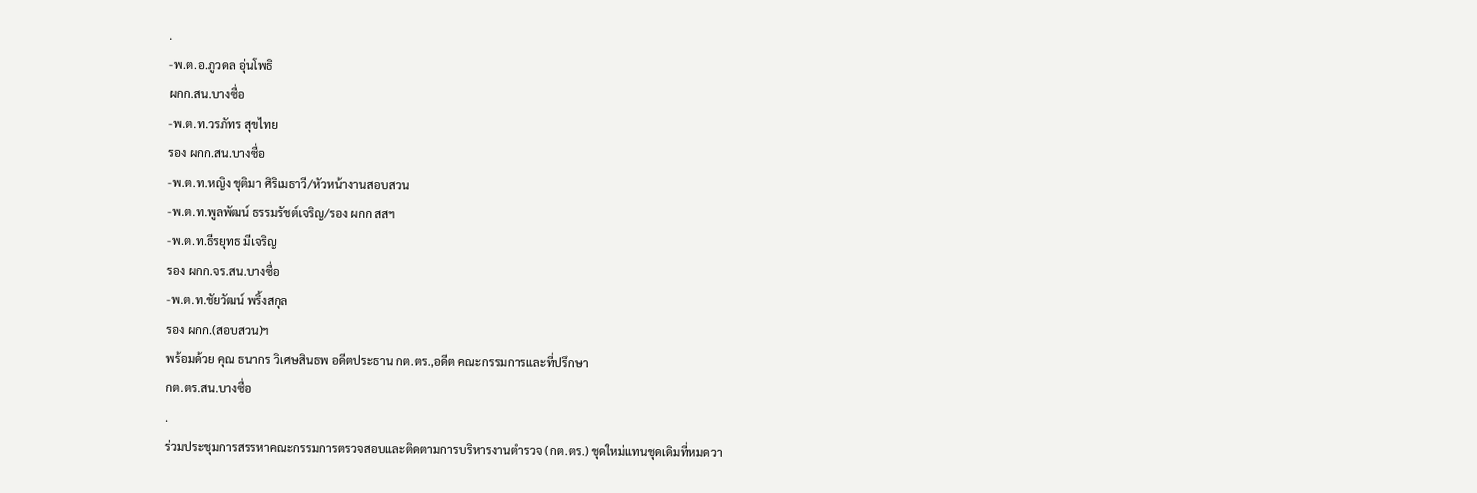.
-พ.ต.อ.ภูวดล อุ่นโพธิ
ผกก.สน.บางซื่อ
-พ.ต.ท.วรภัทร สุขไทย
รอง ผกก.สน.บางซื่อ
-พ.ต.ท.หญิง ชุติมา ศิริเมธาวี/หัวหน้างานสอบสวน
-พ.ต.ท.พูลพัฒน์ ธรรมรัชต์เจริญ/รอง ผกก สสฯ
-พ.ต.ท.ธีรยุทธ มีเจริญ
รอง ผกก.จร.สน.บางซื่อ
-พ.ต.ท.ชัยวัฒน์ พริ้งสกุล
รอง ผกก.(สอบสวน)ฯ
พร้อมด้วย คุณ ธนากร วิเศษสินธพ อดีตประธาน กต.ตร.,อดีต คณะกรรมการและที่ปรึกษา
กต.ตร.สน.บางซื่อ
.
ร่วมประชุมการสรรหาคณะกรรมการตรวจสอบและติดตามการบริหารงานตำรวจ (กต.ตร.) ชุดใหม่แทนชุดเดิมที่หมดวา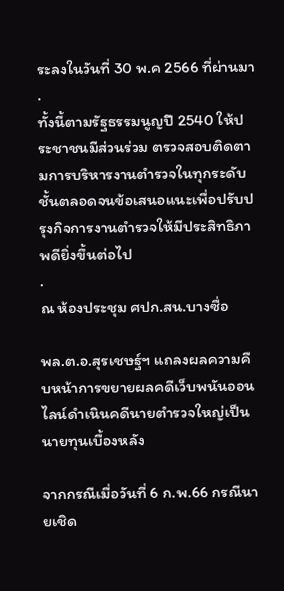ระลงในวันที่ 30 พ.ค 2566 ที่ผ่านมา
.
ทั้งนี้ตามรัฐธรรมนูญปี 2540 ให้ประชาชนมีส่วนร่วม ตรวจสอบติดตามการบริหารงานตำรวจในทุกระดับชั้นตลอดจนข้อเสนอแนะเพื่อปรับปรุงกิจการงานตำรวจให้มีประสิทธิภาพดียิ่งขึ้นต่อไป
.
ณ ห้องประชุม ศปก.สน.บางซื่อ

พล.ต.อ.สุรเชษฐ์ฯ แถลงผลความคืบหน้าการขยายผลคดีเว็บพนันออนไลน์ดำเนินคดีนายตำรวจใหญ่เป็นนายทุนเบื้องหลัง

จากกรณีเมื่อวันที่ 6 ก.พ.66 กรณีนายเชิด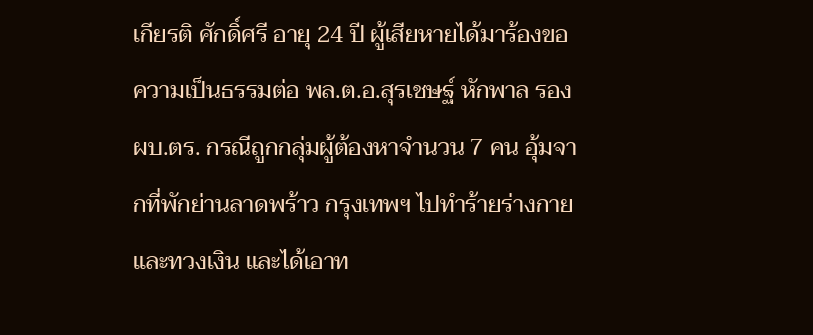เกียรติ ศักดิ์ศรี อายุ 24 ปี ผู้เสียหายได้มาร้องขอความเป็นธรรมต่อ พล.ต.อ.สุรเชษฐ์ หักพาล รอง ผบ.ตร. กรณีถูกกลุ่มผู้ต้องหาจำนวน 7 คน อุ้มจากที่พักย่านลาดพร้าว กรุงเทพฯ ไปทำร้ายร่างกายและทวงเงิน และได้เอาท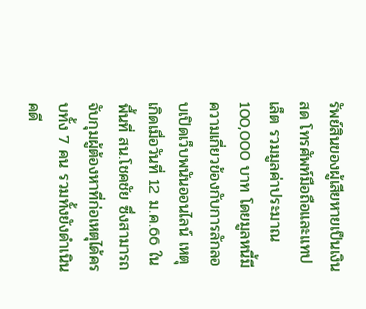รัพย์สินของผู้เสียหายเป็นเงินสด โทรศัพท์มือถือและแทปเล็ต รวมมูลค่าประมาณ 100,000 บาท โดยมูลหนี้มีความเกี่ยวข้องกับการลักลอบเปิดเว็บพนันออนไลน์ เหตุเกิดเมื่อวันที่ 12 ม.ค.66 ในพื้นที่ สน.โชคชัย ซึ่งสามารถจับกุมผู้ต้องหาที่ก่อเหตุได้ครบทั้ง 7 คน รวมทั้งยังดำเนินคดี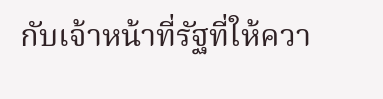กับเจ้าหน้าที่รัฐที่ให้ควา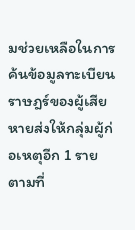มช่วยเหลือในการค้นข้อมูลทะเบียนราษฎร์ของผู้เสียหายส่งให้กลุ่มผู้ก่อเหตุอีก 1 ราย ตามที่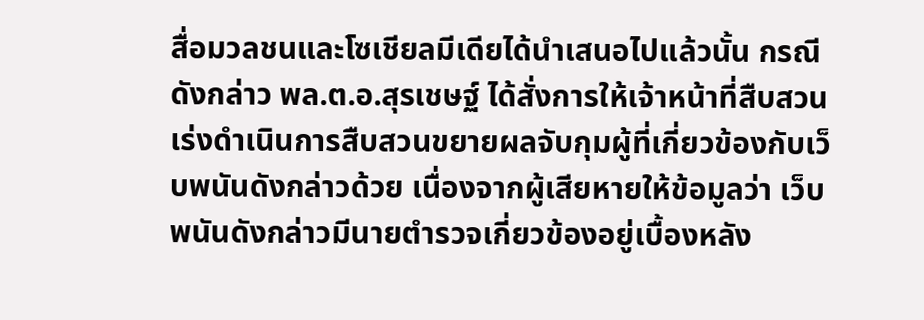สื่อมวลชนและโซเชียลมีเดียได้นำเสนอไปแล้วนั้น กรณีดังกล่าว พล.ต.อ.สุรเชษฐ์ ได้สั่งการให้เจ้าหน้าที่สืบสวนเร่งดำเนินการสืบสวนขยายผลจับกุมผู้ที่เกี่ยวข้องกับเว็บพนันดังกล่าวด้วย เนื่องจากผู้เสียหายให้ข้อมูลว่า เว็บพนันดังกล่าวมีนายตำรวจเกี่ยวข้องอยู่เบื้องหลัง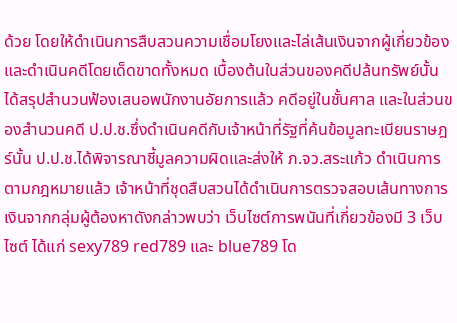ด้วย โดยให้ดำเนินการสืบสวนความเชื่อมโยงและไล่เส้นเงินจากผู้เกี่ยวข้อง และดำเนินคดีโดยเด็ดขาดทั้งหมด เบื้องต้นในส่วนของคดีปล้นทรัพย์นั้น ได้สรุปสำนวนฟ้องเสนอพนักงานอัยการแล้ว คดีอยู่ในชั้นศาล และในส่วนของสำนวนคดี ป.ป.ช.ซึ่งดำเนินคดีกับเจ้าหน้าที่รัฐที่ค้นข้อมูลทะเบียนราษฎร์นั้น ป.ป.ช.ได้พิจารณาชี้มูลความผิดและส่งให้ ภ.จว.สระแก้ว ดำเนินการตามกฎหมายแล้ว เจ้าหน้าที่ชุดสืบสวนได้ดำเนินการตรวจสอบเส้นทางการเงินจากกลุ่มผู้ต้องหาดังกล่าวพบว่า เว็บไซต์การพนันที่เกี่ยวข้องมี 3 เว็บไซต์ ได้แก่ sexy789 red789 และ blue789 โด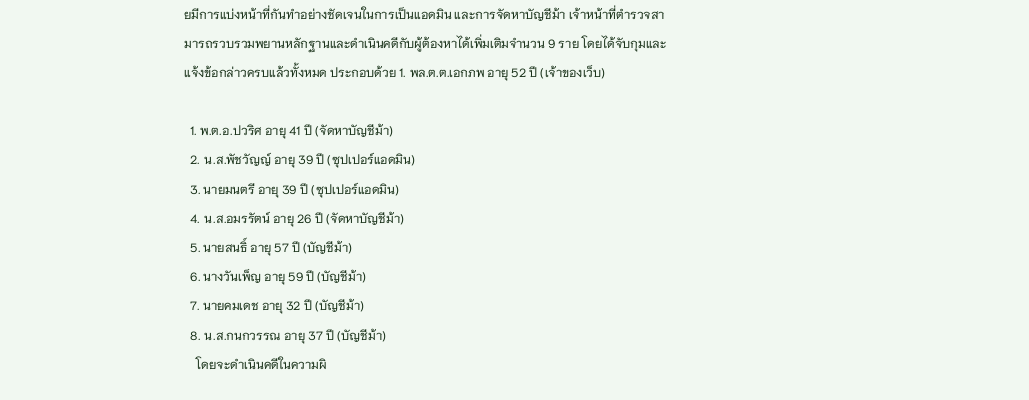ยมีการแบ่งหน้าที่กันทำอย่างชัดเจนในการเป็นแอดมิน และการจัดหาบัญชีม้า เจ้าหน้าที่ตำรวจสามารถรวบรวมพยานหลักฐานและดำเนินคดีกับผู้ต้องหาได้เพิ่มเติมจำนวน 9 ราย โดยได้จับกุมและแจ้งข้อกล่าวครบแล้วทั้งหมด ประกอบด้วย 1. พล.ต.ต.เอกภพ อายุ 52 ปี (เจ้าของเว็บ)

  1. พ.ต.อ.ปวริศ อายุ 41 ปี (จัดหาบัญชีม้า)
  2. น.ส.พัชวัญญ์ อายุ 39 ปี (ซุปเปอร์แอดมิน)
  3. นายมนตรี อายุ 39 ปี (ซุปเปอร์แอดมิน)
  4. น.ส.อมรรัตน์ อายุ 26 ปี (จัดหาบัญชีม้า)
  5. นายสนธิ์ อายุ 57 ปี (บัญชีม้า)
  6. นางวันเพ็ญ อายุ 59 ปี (บัญชีม้า)
  7. นายคมเดช อายุ 32 ปี (บัญชีม้า)
  8. น.ส.กนกวรรณ อายุ 37 ปี (บัญชีม้า)
    โดยจะดำเนินคดีในความผิ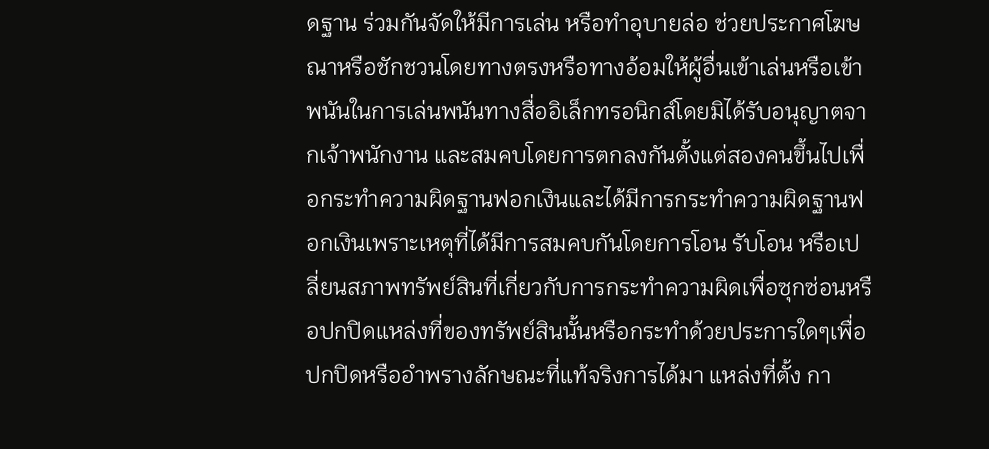ดฐาน ร่วมกันจัดให้มีการเล่น หรือทำอุบายล่อ ช่วยประกาศโฆษณาหรือชักชวนโดยทางตรงหรือทางอ้อมให้ผู้อื่นเข้าเล่นหรือเข้าพนันในการเล่นพนันทางสื่ออิเล็กทรอนิกส์โดยมิได้รับอนุญาตจากเจ้าพนักงาน และสมคบโดยการตกลงกันตั้งแต่สองคนขึ้นไปเพื่อกระทำความผิดฐานฟอกเงินและได้มีการกระทำความผิดฐานฟอกเงินเพราะเหตุที่ได้มีการสมคบกันโดยการโอน รับโอน หรือเปลี่ยนสภาพทรัพย์สินที่เกี่ยวกับการกระทำความผิดเพื่อซุกซ่อนหรือปกปิดแหล่งที่ของทรัพย์สินนั้นหรือกระทำด้วยประการใดๆเพื่อปกปิดหรืออำพรางลักษณะที่แท้จริงการได้มา แหล่งที่ตั้ง กา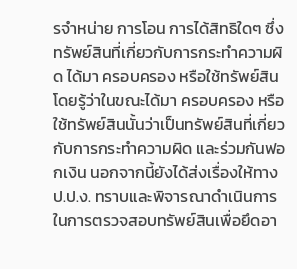รจำหน่าย การโอน การได้สิทธิใดๆ ซึ่งทรัพย์สินที่เกี่ยวกับการกระทำความผิด ได้มา ครอบครอง หรือใช้ทรัพย์สิน โดยรู้ว่าในขณะได้มา ครอบครอง หรือใช้ทรัพย์สินนั้นว่าเป็นทรัพย์สินที่เกี่ยวกับการกระทำความผิด และร่วมกันฟอกเงิน นอกจากนี้ยังได้ส่งเรื่องให้ทาง ป.ป.ง. ทราบและพิจารณาดำเนินการในการตรวจสอบทรัพย์สินเพื่อยึดอา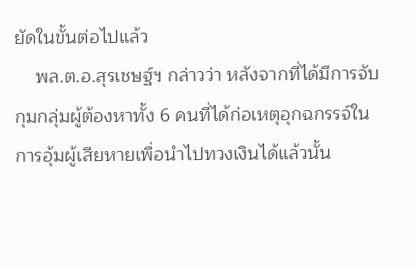ยัดในขั้นต่อไปแล้ว
    พล.ต.อ.สุรเชษฐ์ฯ กล่าวว่า หลังจากที่ได้มีการจับกุมกลุ่มผู้ต้องหาทั้ง 6 คนที่ได้ก่อเหตุอุกฉกรรจ์ในการอุ้มผู้เสียหายเพื่อนำไปทวงเงินได้แล้วนั้น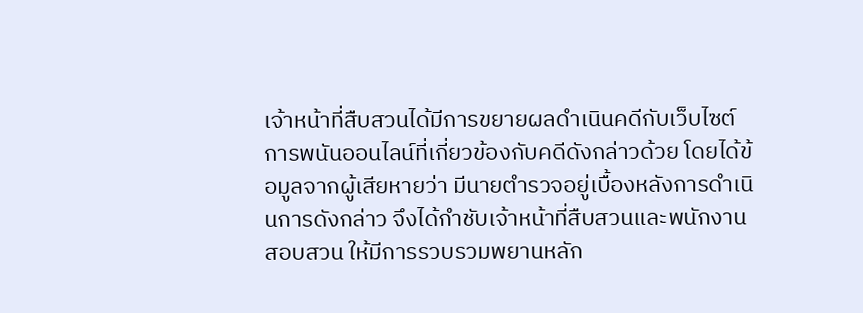เจ้าหน้าที่สืบสวนได้มีการขยายผลดำเนินคดีกับเว็บไซต์การพนันออนไลน์ที่เกี่ยวข้องกับคดีดังกล่าวด้วย โดยได้ข้อมูลจากผู้เสียหายว่า มีนายตำรวจอยู่เบื้องหลังการดำเนินการดังกล่าว จึงได้กำชับเจ้าหน้าที่สืบสวนและพนักงานสอบสวน ให้มีการรวบรวมพยานหลัก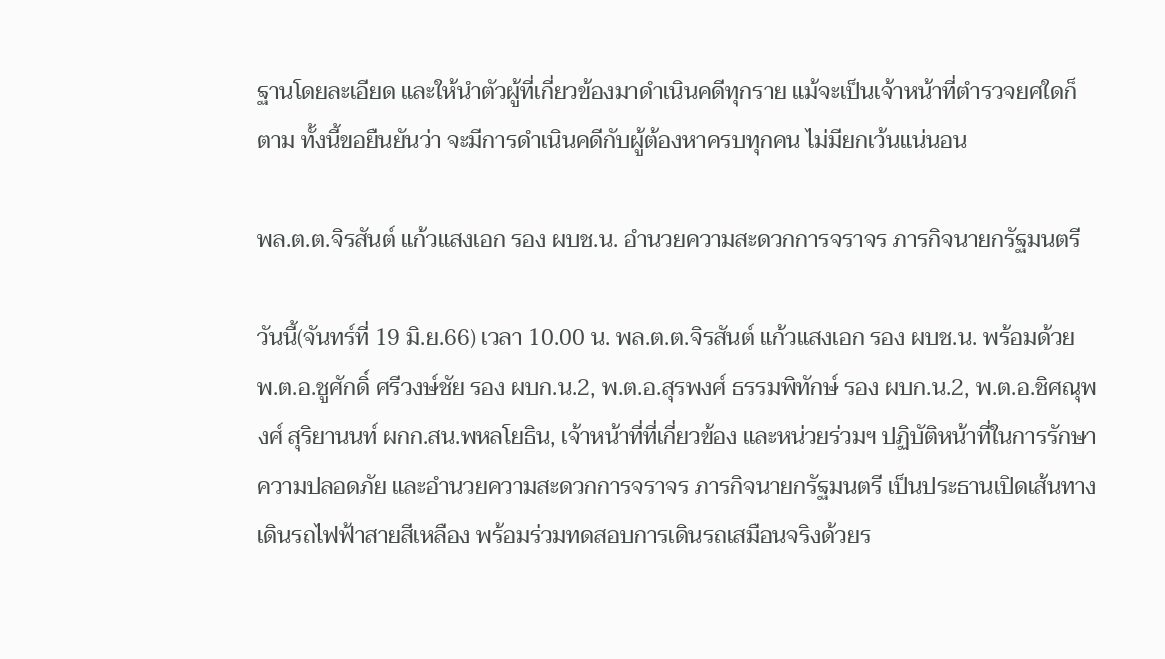ฐานโดยละเอียด และให้นำตัวผู้ที่เกี่ยวข้องมาดำเนินคดีทุกราย แม้จะเป็นเจ้าหน้าที่ตำรวจยศใดก็ตาม ทั้งนี้ขอยืนยันว่า จะมีการดำเนินคดีกับผู้ต้องหาครบทุกคน ไม่มียกเว้นแน่นอน

พล.ต.ต.จิรสันต์ แก้วแสงเอก รอง ผบช.น. อำนวยความสะดวกการจราจร ภารกิจนายกรัฐมนตรี

วันนี้(จันทร์ที่ 19 มิ.ย.66) เวลา 10.00 น. พล.ต.ต.จิรสันต์ แก้วแสงเอก รอง ผบช.น. พร้อมด้วย พ.ต.อ.ชูศักดิ์ ศรีวงษ์ชัย รอง ผบก.น.2, พ.ต.อ.สุรพงศ์ ธรรมพิทักษ์ รอง ผบก.น.2, พ.ต.อ.ชิศณุพงศ์ สุริยานนท์ ผกก.สน.พหลโยธิน, เจ้าหน้าที่ที่เกี่ยวข้อง และหน่วยร่วมฯ ปฏิบัติหน้าที่ในการรักษาความปลอดภัย และอำนวยความสะดวกการจราจร ภารกิจนายกรัฐมนตรี เป็นประธานเปิดเส้นทางเดินรถไฟฟ้าสายสีเหลือง พร้อมร่วมทดสอบการเดินรถเสมือนจริงด้วยร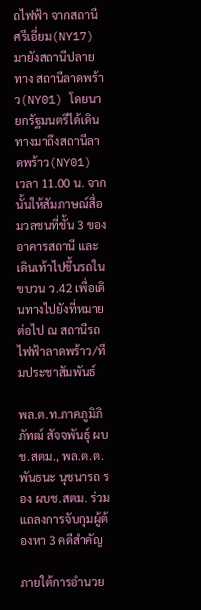ถไฟฟ้า จากสถานีศรีเอี่ยม(NY17) มายังสถานีปลายทาง สถานีลาดพร้าว(NY01) โดยนายกรัฐมนตรีได้เดินทางมาถึงสถานีลาดพร้าว(NY01) เวลา 11.00 น. จากนั้นให้สัมภาษณ์สื่อมวลชนที่ชั้น 3 ของอาคารสถานี และเดินเท้าไปขึ้นรถในขบวน ว.42 เพื่อเดินทางไปยังที่หมายต่อไป ณ สถานีรถไฟฟ้าลาดพร้าว/ทีมประชาสัมพันธ์

พล.ต.ท.ภาคภูมิภิภัทฒ์ สัจจพันธุ์ ผบช.สตม., พล.ต.ต.พันธนะ นุชนารถ รอง ผบช.สตม. ร่วมแถลงการจับกุมผู้ต้องหา 3 คดีสำคัญ

ภายใต้การอำนวย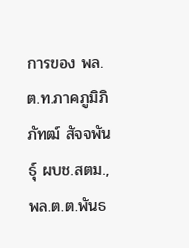การของ พล.ต.ท.ภาคภูมิภิภัทฒ์ สัจจพันธุ์ ผบช.สตม., พล.ต.ต.พันธ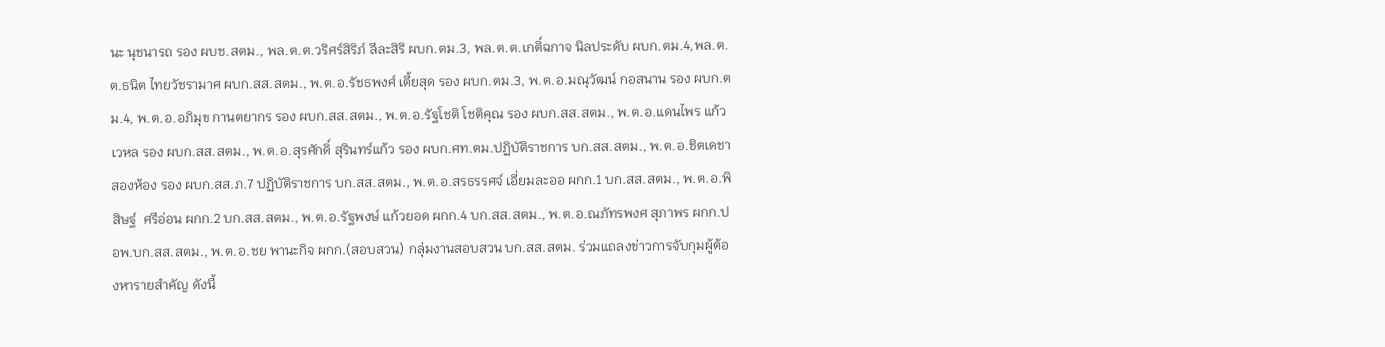นะ นุชนารถ รอง ผบช.สตม., พล.ต.ต.วริศร์สิริภ์ ลีละสิริ ผบก.ตม.3, พล.ต.ต.เกติ์ฉกาจ นิลประดับ ผบก.ตม.4,พล.ต.ต.ธนิต ไทยวัชรามาศ ผบก.สส.สตม., พ.ต.อ.รัชธพงศ์ เตี้ยสุด รอง ผบก.ตม.3, พ.ต.อ.มณุวัฒน์ กอสนาน รอง ผบก.ตม.4, พ.ต.อ.อภิมุข กานตยากร รอง ผบก.สส.สตม., พ.ต.อ.รัฐโชติ โชติคุณ รอง ผบก.สส.สตม., พ.ต.อ.แดนไพร แก้วเวหล รอง ผบก.สส.สตม., พ.ต.อ.สุรศักดิ์ สุรินทร์แก้ว รอง ผบก.ศท.ตม.ปฏิบัติราชการ บก.สส.สตม., พ.ต.อ.ชิตเดชา สองห้อง รอง ผบก.สส.ภ.7 ปฏิบัติราชการ บก.สส.สตม., พ.ต.อ.สรธรรศจ์ เอี่ยมละออ ผกก.1 บก.สส.สตม., พ.ต.อ.พิสิษฐ์  ศรีอ่อน ผกก.2 บก.สส.สตม., พ.ต.อ.รัฐพงษ์ แก้วยอด ผกก.4 บก.สส.สตม., พ.ต.อ.ณภัทรพงศ สุภาพร ผกก.ปอพ.บก.สส.สตม., พ.ต.อ.ชย พานะกิจ ผกก.(สอบสวน) กลุ่มงานสอบสวน บก.สส.สตม. ร่วมแถลงข่าวการจับกุมผู้ต้องหารายสำคัญ ดังนี้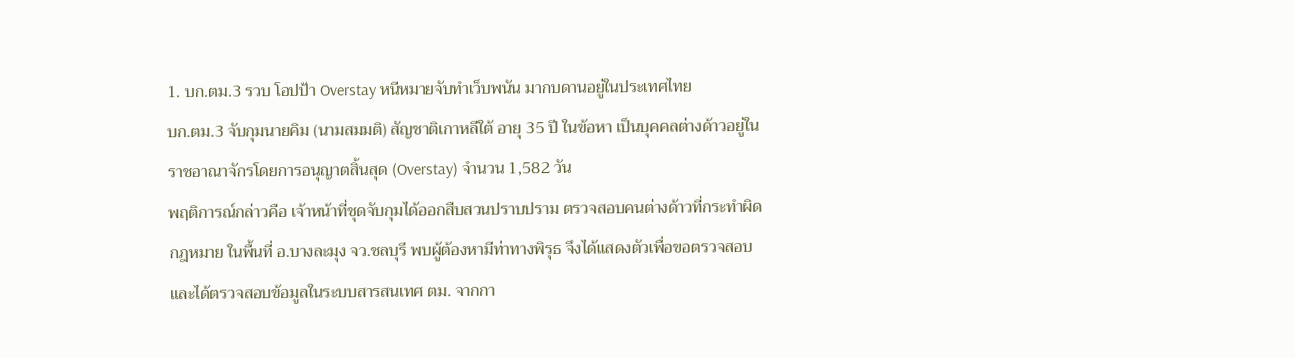1. บก.ตม.3 รวบ โอปป้า Overstay หนีหมายจับทำเว็บพนัน มากบดานอยู่ในประเทศไทย
บก.ตม.3 จับกุมนายคิม (นามสมมติ) สัญชาติเกาหลีใต้ อายุ 35 ปี ในข้อหา เป็นบุคคลต่างด้าวอยู่ในราชอาณาจักรโดยการอนุญาตสิ้นสุด (Overstay) จำนวน 1,582 วัน
พฤติการณ์กล่าวคือ เจ้าหน้าที่ชุดจับกุมได้ออกสืบสวนปราบปราม ตรวจสอบคนต่างด้าวที่กระทำผิดกฎหมาย ในพื้นที่ อ.บางละมุง จว.ชลบุรี พบผู้ต้องหามีท่าทางพิรุธ จึงได้แสดงตัวเพื่อขอตรวจสอบ และได้ตรวจสอบข้อมูลในระบบสารสนเทศ ตม. จากกา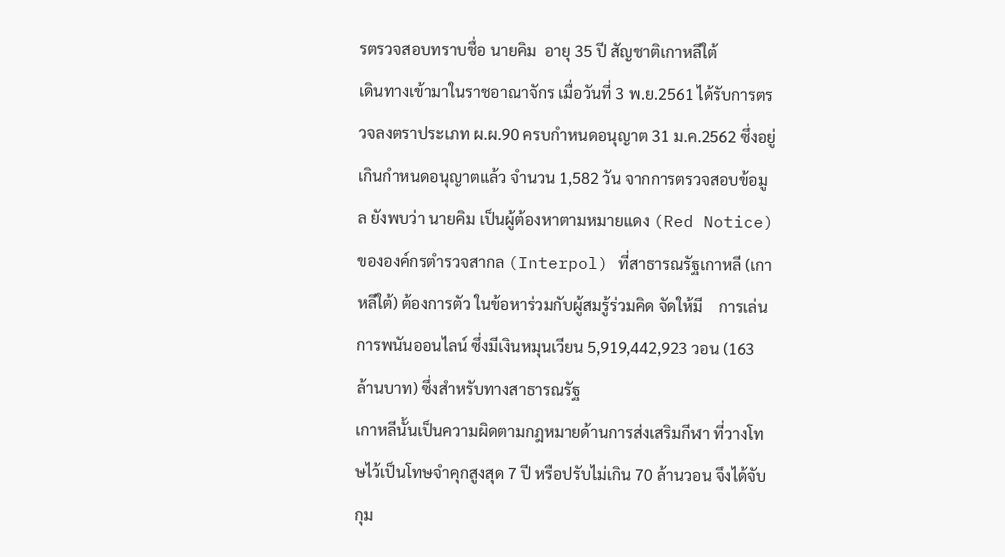รตรวจสอบทราบชื่อ นายคิม  อายุ 35 ปี สัญชาติเกาหลีใต้
เดินทางเข้ามาในราชอาณาจักร เมื่อวันที่ 3 พ.ย.2561 ได้รับการตรวจลงตราประเภท ผ.ผ.90 ครบกำหนดอนุญาต 31 ม.ค.2562 ซึ่งอยู่เกินกำหนดอนุญาตแล้ว จำนวน 1,582 วัน จากการตรวจสอบข้อมูล ยังพบว่า นายคิม เป็นผู้ต้องหาตามหมายแดง (Red Notice) ขององค์กรตำรวจสากล (Interpol) ที่สาธารณรัฐเกาหลี (เกาหลีใต้) ต้องการตัว ในข้อหาร่วมกับผู้สมรู้ร่วมคิด จัดให้มี    การเล่นการพนันออนไลน์ ซึ่งมีเงินหมุนเวียน 5,919,442,923 วอน (163 ล้านบาท) ซึ่งสำหรับทางสาธารณรัฐ
เกาหลีนั้นเป็นความผิดตามกฎหมายด้านการส่งเสริมกีฬา ที่วางโทษไว้เป็นโทษจำคุกสูงสุด 7 ปี หรือปรับไม่เกิน 70 ล้านวอน จึงได้จับกุม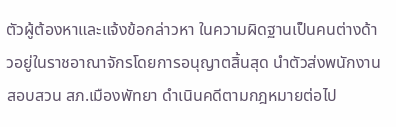ตัวผู้ต้องหาและแจ้งข้อกล่าวหา ในความผิดฐานเป็นคนต่างด้าวอยู่ในราชอาณาจักรโดยการอนุญาตสิ้นสุด นำตัวส่งพนักงานสอบสวน สภ.เมืองพัทยา ดำเนินคดีตามกฎหมายต่อไป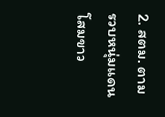2. สตม. ตามรวบหนุ่มแดนโสมขาว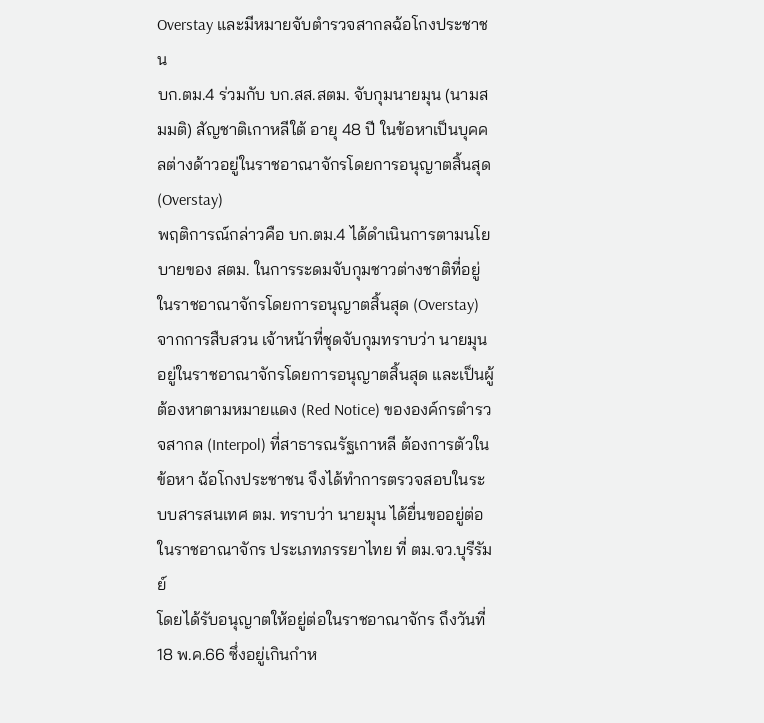Overstay และมีหมายจับตำรวจสากลฉ้อโกงประชาชน
บก.ตม.4 ร่วมกับ บก.สส.สตม. จับกุมนายมุน (นามสมมติ) สัญชาติเกาหลีใต้ อายุ 48 ปี ในข้อหาเป็นบุคคลต่างด้าวอยู่ในราชอาณาจักรโดยการอนุญาตสิ้นสุด (Overstay)
พฤติการณ์กล่าวคือ บก.ตม.4 ได้ดำเนินการตามนโยบายของ สตม. ในการระดมจับกุมชาวต่างชาติที่อยู่ในราชอาณาจักรโดยการอนุญาตสิ้นสุด (Overstay) จากการสืบสวน เจ้าหน้าที่ชุดจับกุมทราบว่า นายมุน อยู่ในราชอาณาจักรโดยการอนุญาตสิ้นสุด และเป็นผู้ต้องหาตามหมายแดง (Red Notice) ขององค์กรตำรวจสากล (Interpol) ที่สาธารณรัฐเกาหลี ต้องการตัวในข้อหา ฉ้อโกงประชาชน จึงได้ทำการตรวจสอบในระบบสารสนเทศ ตม. ทราบว่า นายมุน ได้ยื่นขออยู่ต่อในราชอาณาจักร ประเภทภรรยาไทย ที่ ตม.จว.บุรีรัมย์
โดยได้รับอนุญาตให้อยู่ต่อในราชอาณาจักร ถึงวันที่ 18 พ.ค.66 ซึ่งอยู่เกินกำห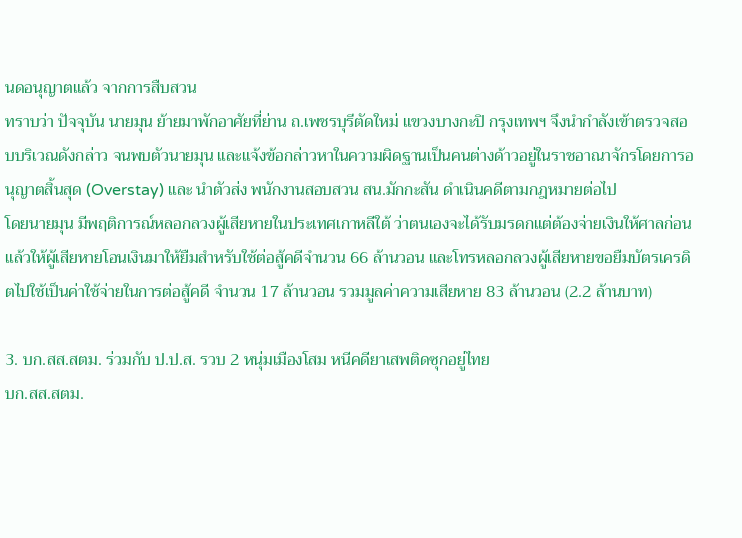นดอนุญาตแล้ว จากการสืบสวน
ทราบว่า ปัจจุบัน นายมุน ย้ายมาพักอาศัยที่ย่าน ถ.เพชรบุรีตัดใหม่ แขวงบางกะปิ กรุงเทพฯ จึงนำกำลังเข้าตรวจสอบบริเวณดังกล่าว จนพบตัวนายมุน และแจ้งข้อกล่าวหาในความผิดฐานเป็นคนต่างด้าวอยู่ในราชอาณาจักรโดยการอนุญาตสิ้นสุด (Overstay) และ นำตัวส่ง พนักงานสอบสวน สน.มักกะสัน ดำเนินคดีตามกฎหมายต่อไป
โดยนายมุน มีพฤติการณ์หลอกลวงผู้เสียหายในประเทศเกาหลีใต้ ว่าตนเองจะได้รับมรดกแต่ต้องจ่ายเงินให้ศาลก่อน แล้วให้ผู้เสียหายโอนเงินมาให้ยืมสำหรับใช้ต่อสู้คดีจำนวน 66 ล้านวอน และโทรหลอกลวงผู้เสียหายขอยืมบัตรเครดิตไปใช้เป็นค่าใช้จ่ายในการต่อสู้คดี จำนวน 17 ล้านวอน รวมมูลค่าความเสียหาย 83 ล้านวอน (2.2 ล้านบาท)

3. บก.สส.สตม. ร่วมกับ ป.ป.ส. รวบ 2 หนุ่มเมืองโสม หนีคดียาเสพติดซุกอยู่ไทย
บก.สส.สตม.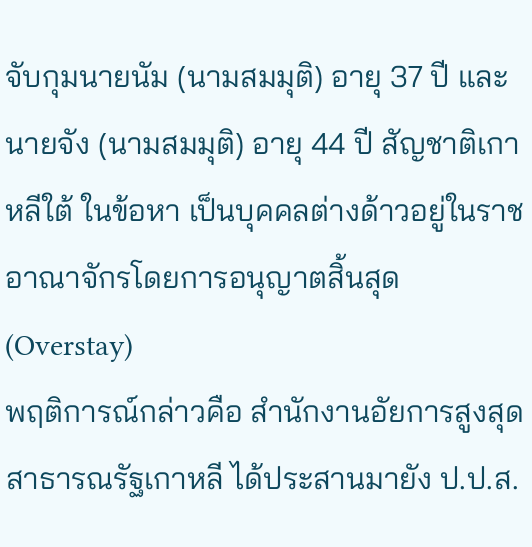จับกุมนายนัม (นามสมมุติ) อายุ 37 ปี และ นายจัง (นามสมมุติ) อายุ 44 ปี สัญชาติเกาหลีใต้ ในข้อหา เป็นบุคคลต่างด้าวอยู่ในราชอาณาจักรโดยการอนุญาตสิ้นสุด (Overstay)
พฤติการณ์กล่าวคือ สำนักงานอัยการสูงสุด สาธารณรัฐเกาหลี ได้ประสานมายัง ป.ป.ส.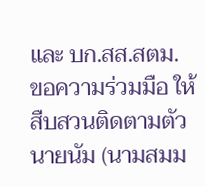และ บก.สส.สตม. ขอความร่วมมือ ให้สืบสวนติดตามตัว นายนัม (นามสมม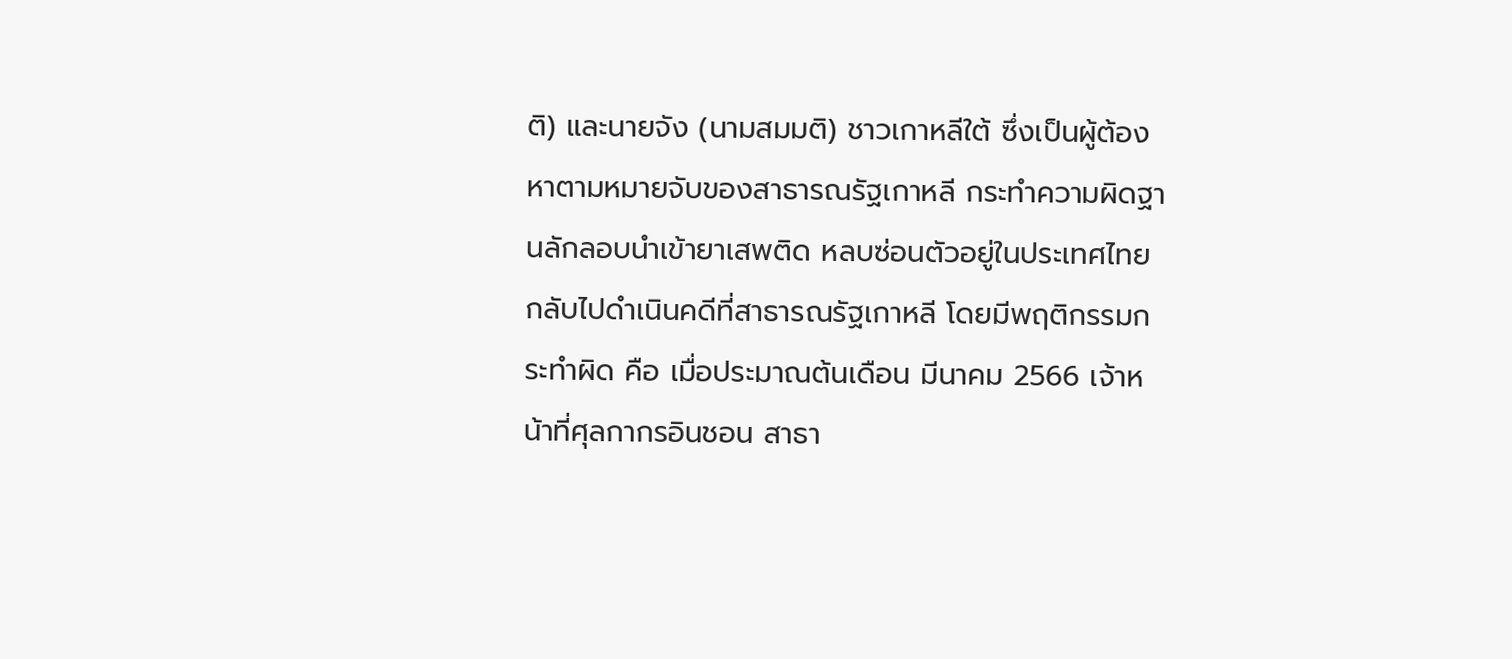ติ) และนายจัง (นามสมมติ) ชาวเกาหลีใต้ ซึ่งเป็นผู้ต้องหาตามหมายจับของสาธารณรัฐเกาหลี กระทำความผิดฐานลักลอบนำเข้ายาเสพติด หลบซ่อนตัวอยู่ในประเทศไทย กลับไปดำเนินคดีที่สาธารณรัฐเกาหลี โดยมีพฤติกรรมกระทำผิด คือ เมื่อประมาณต้นเดือน มีนาคม 2566 เจ้าหน้าที่ศุลกากรอินชอน สาธา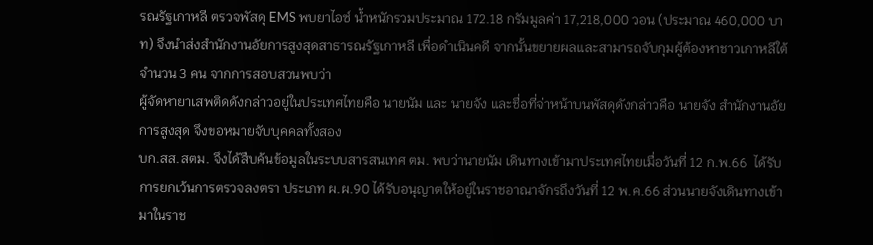รณรัฐเกาหลี ตรวจพัสดุ EMS พบยาไอซ์ น้ำหนักรวมประมาณ 172.18 กรัมมูลค่า 17,218,000 วอน (ประมาณ 460,000 บาท) จึงนำส่งสำนักงานอัยการสูงสุดสาธารณรัฐเกาหลี เพื่อดำเนินคดี จากนั้นขยายผลและสามารถจับกุมผู้ต้องหาชาวเกาหลีใต้จำนวน 3 คน จากการสอบสวนพบว่า
ผู้จัดหายาเสพติดดังกล่าวอยู่ในประเทศไทยคือ นายนัม และ นายจัง และชื่อที่จ่าหน้าบนพัสดุดังกล่าวคือ นายจัง สำนักงานอัยการสูงสุด จึงขอหมายจับบุคคลทั้งสอง
บก.สส.สตม. จึงได้สืบค้นข้อมูลในระบบสารสนเทศ ตม. พบว่านายนัม เดินทางเข้ามาประเทศไทยเมื่อวันที่ 12 ก.พ.66  ได้รับการยกเว้นการตรวจลงตรา ประเภท ผ.ผ.90 ได้รับอนุญาตให้อยู่ในราชอาณาจักรถึงวันที่ 12 พ.ค.66 ส่วนนายจังเดินทางเข้ามาในราช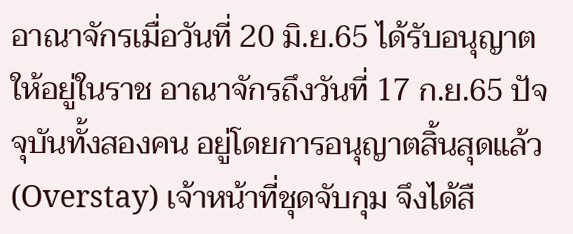อาณาจักรเมื่อวันที่ 20 มิ.ย.65 ได้รับอนุญาตให้อยู่ในราช อาณาจักรถึงวันที่ 17 ก.ย.65 ปัจจุบันทั้งสองคน อยู่โดยการอนุญาตสิ้นสุดแล้ว (Overstay) เจ้าหน้าที่ชุดจับกุม จึงได้สื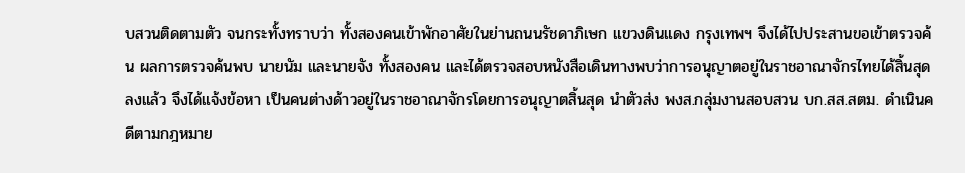บสวนติดตามตัว จนกระทั้งทราบว่า ทั้งสองคนเข้าพักอาศัยในย่านถนนรัชดาภิเษก แขวงดินแดง กรุงเทพฯ จึงได้ไปประสานขอเข้าตรวจค้น ผลการตรวจค้นพบ นายนัม และนายจัง ทั้งสองคน และได้ตรวจสอบหนังสือเดินทางพบว่าการอนุญาตอยู่ในราชอาณาจักรไทยได้สิ้นสุดลงแล้ว จึงได้แจ้งข้อหา เป็นคนต่างด้าวอยู่ในราชอาณาจักรโดยการอนุญาตสิ้นสุด นำตัวส่ง พงส.กลุ่มงานสอบสวน บก.สส.สตม. ดำเนินคดีตามกฎหมาย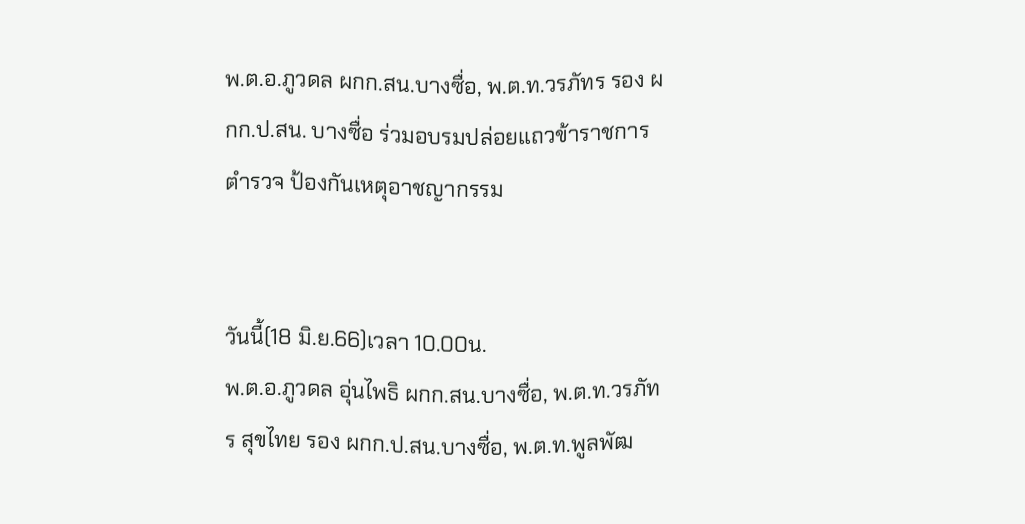พ.ต.อ.ภูวดล ผกก.สน.บางซื่อ, พ.ต.ท.วรภัทร รอง ผกก.ป.สน. บางซื่อ ร่วมอบรมปล่อยแถวข้าราชการตำรวจ ป้องกันเหตุอาชญากรรม


วันนี้(18 มิ.ย.66)เวลา 10.00น.
พ.ต.อ.ภูวดล อุ่นไพธิ ผกก.สน.บางซื่อ, พ.ต.ท.วรภัทร สุขไทย รอง ผกก.ป.สน.บางซื่อ, พ.ต.ท.พูลพัฒ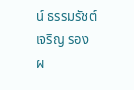น์ ธรรมรัชต์เจริญ รอง ผ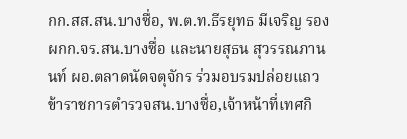กก.สส.สน.บางซื่อ, พ.ต.ท.ธีรยุทธ มีเจริญ รอง ผกก.จร.สน.บางซื่อ และนายสุธน สุวรรณภานนท์ ผอ.ตลาดนัดจตุจักร ร่วมอบรมปล่อยแถวข้าราชการตำรวจสน.บางซื่อ,เจ้าหน้าที่เทศกิ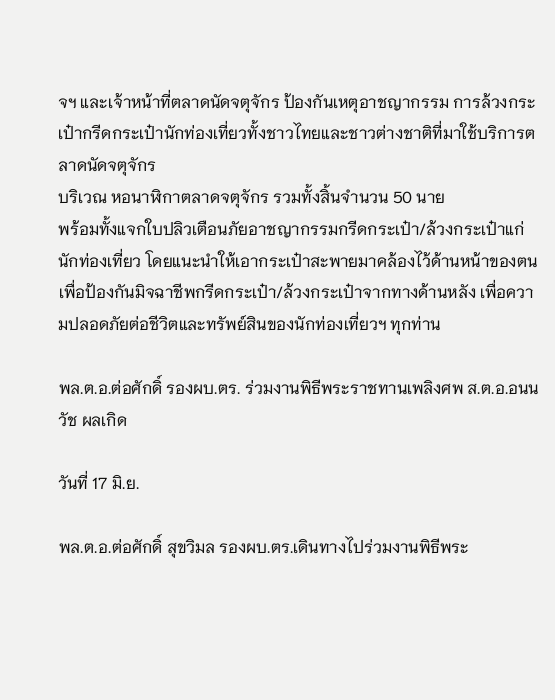จฯ และเจ้าหน้าที่ตลาดนัดจตุจักร ป้องกันเหตุอาชญากรรม การล้วงกระเป๋ากรีดกระเป๋านักท่องเที่ยวทั้งชาวไทยและชาวต่างชาติที่มาใช้บริการตลาดนัดจตุจักร
บริเวณ หอนาฬิกาตลาดจตุจักร รวมทั้งสิ้นจำนวน 50 นาย
พร้อมทั้งแจกใบปลิวเตือนภัยอาชญากรรมกรีดกระเป๋า/ล้วงกระเป๋าแก่นักท่องเที่ยว โดยแนะนำให้เอากระเป๋าสะพายมาคล้องไว้ด้านหน้าของตน เพื่อป้องกันมิจฉาชีพกรีดกระเป๋า/ล้วงกระเป๋าจากทางด้านหลัง เพื่อความปลอดภัยต่อชีวิตและทรัพย์สินของนักท่องเที่ยวฯ ทุกท่าน

พล.ต.อ.ต่อศักดิ์ รองผบ.ตร. ร่วมงานพิธีพระราชทานเพลิงศพ ส.ต.อ.อนนวัช ผลเกิด

วันที่ 17 มิ.ย.

พล.ต.อ.ต่อศักดิ์ สุขวิมล รองผบ.ตร.เดินทางไปร่วมงานพิธีพระ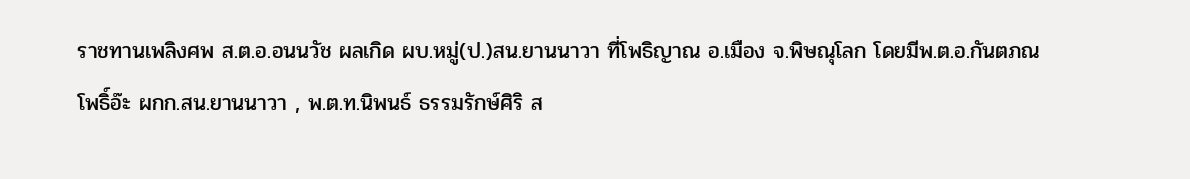ราชทานเพลิงศพ ส.ต.อ.อนนวัช ผลเกิด ผบ.หมู่(ป.)สน.ยานนาวา ที่โพธิญาณ อ.เมือง จ.พิษณุโลก โดยมีพ.ต.อ.กันตภณ โพธิ์อ๊ะ ผกก.สน.ยานนาวา , พ.ต.ท.นิพนธ์ ธรรมรักษ์ศิริ ส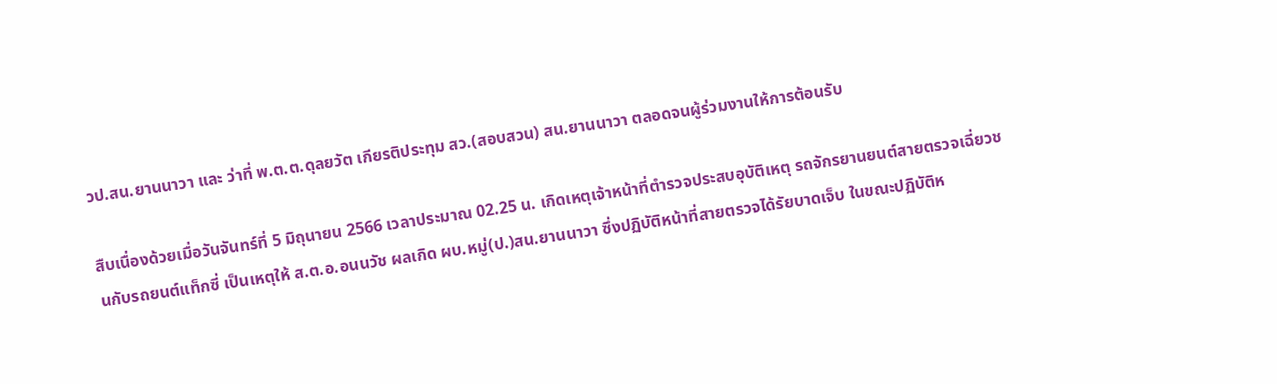วป.สน.ยานนาวา และ ว่าที่ พ.ต.ต.ดุลยวัต เกียรติประทุม สว.(สอบสวน) สน.ยานนาวา ตลอดจนผู้ร่วมงานให้การต้อนรับ

สืบเนื่องด้วยเมื่อวันจันทร์ที่ 5 มิถุนายน 2566 เวลาประมาณ 02.25 น. เกิดเหตุเจ้าหน้าที่ตำรวจประสบอุบัติเหตุ รถจักรยานยนต์สายตรวจเฉี่ยวชนกับรถยนต์แท็กซี่ เป็นเหตุให้ ส.ต.อ.อนนวัช ผลเกิด ผบ.หมู่(ป.)สน.ยานนาวา ซึ่งปฏิบัติหน้าที่สายตรวจได้รัยบาดเจ็บ ในขณะปฏิบัติห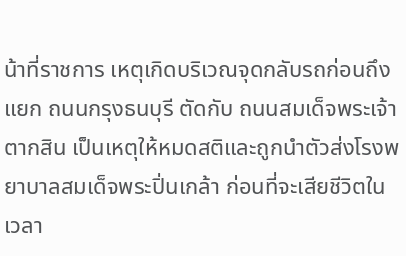น้าที่ราชการ เหตุเกิดบริเวณจุดกลับรถก่อนถึงแยก ถนนกรุงธนบุรี ตัดกับ ถนนสมเด็จพระเจ้าตากสิน เป็นเหตุให้หมดสติและถูกนำตัวส่งโรงพยาบาลสมเด็จพระปิ่นเกล้า ก่อนที่จะเสียชีวิตในเวลา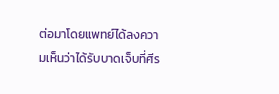ต่อมาโดยแพทย์ได้ลงความเห็นว่าได้รับบาดเจ็บที่ศีร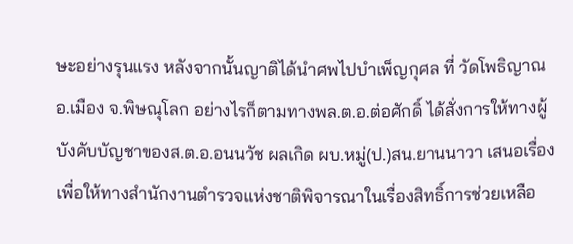ษะอย่างรุนแรง หลังจากนั้นญาติได้นำศพไปบำเพ็ญกุศล ที่ วัดโพธิญาณ อ.เมือง จ.พิษณุโลก อย่างไรก็ตามทางพล.ต.อ.ต่อศักดิ์ ได้สั่งการให้ทางผู้บังคับบัญชาของส.ต.อ.อนนวัช ผลเกิด ผบ.หมู่(ป.)สน.ยานนาวา เสนอเรื่องเพื่อให้ทางสำนักงานตำรวจแห่งชาติพิจารณาในเรื่องสิทธิ์การช่วยเหลือ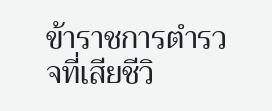ข้าราชการตำรวจที่เสียชีวิ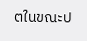ตในขณะป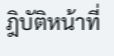ฎิบัติหน้าที่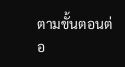ตามขั้นตอนต่อ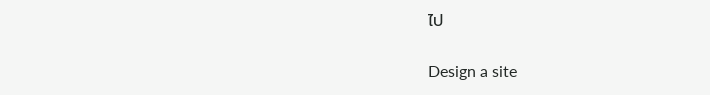ไป

Design a site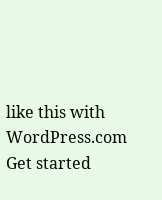like this with WordPress.com
Get started